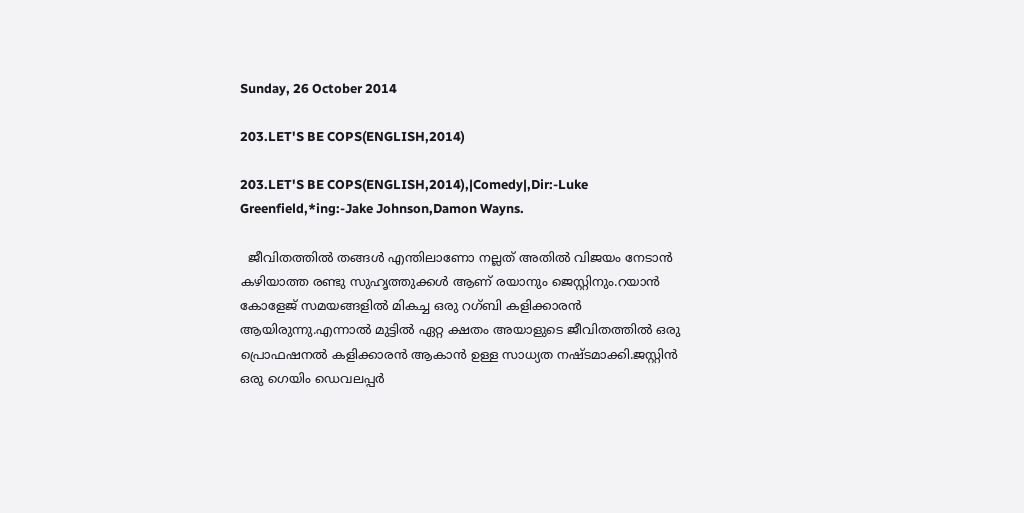Sunday, 26 October 2014

203.LET'S BE COPS(ENGLISH,2014)

203.LET'S BE COPS(ENGLISH,2014),|Comedy|,Dir:-Luke Greenfield,*ing:-Jake Johnson,Damon Wayns.

  ജീവിതത്തില്‍ തങ്ങള്‍ എന്തിലാണോ നല്ലത് അതില്‍ വിജയം നേടാന്‍ കഴിയാത്ത രണ്ടു സുഹൃത്തുക്കള്‍ ആണ് രയാനും ജെസ്റ്റിനും.റയാന്‍ കോളേജ് സമയങ്ങളില്‍ മികച്ച ഒരു റഗ്ബി കളിക്കാരന്‍ ആയിരുന്നു.എന്നാല്‍ മുട്ടില്‍ ഏറ്റ ക്ഷതം അയാളുടെ ജീവിതത്തില്‍ ഒരു പ്രൊഫഷനല്‍ കളിക്കാരന്‍ ആകാന്‍ ഉള്ള സാധ്യത നഷ്ടമാക്കി.ജസ്റ്റിന്‍ ഒരു ഗെയിം ഡെവലപ്പര്‍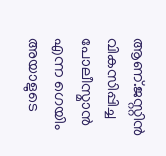ആണ്.ജസ്റ്റിന്‍ വികസിപ്പിച്ച പോലീസ്മാന്‍ എന്ന ഗെയിം അയാളുടെ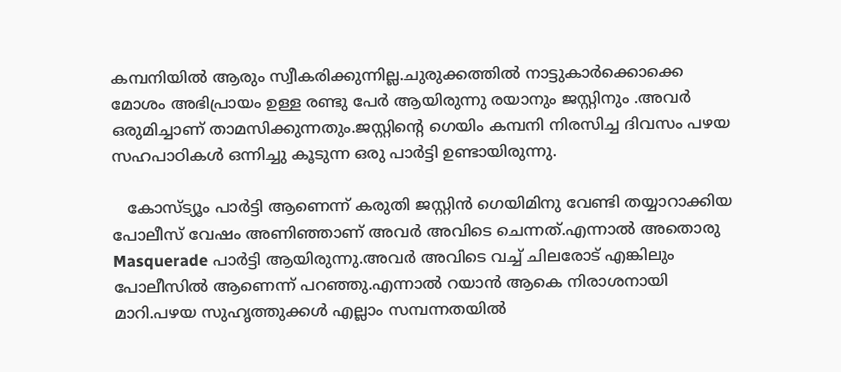കമ്പനിയില്‍ ആരും സ്വീകരിക്കുന്നില്ല.ചുരുക്കത്തില്‍ നാട്ടുകാര്‍ക്കൊക്കെ മോശം അഭിപ്രായം ഉള്ള രണ്ടു പേര്‍ ആയിരുന്നു രയാനും ജസ്റ്റിനും .അവര്‍ ഒരുമിച്ചാണ് താമസിക്കുന്നതും.ജസ്റ്റിന്റെ ഗെയിം കമ്പനി നിരസിച്ച ദിവസം പഴയ സഹപാഠികള്‍ ഒന്നിച്ചു കൂടുന്ന ഒരു പാര്‍ട്ടി ഉണ്ടായിരുന്നു.

   കോസ്ട്യൂം പാര്‍ട്ടി ആണെന്ന് കരുതി ജസ്റ്റിന്‍ ഗെയിമിനു വേണ്ടി തയ്യാറാക്കിയ പോലീസ് വേഷം അണിഞ്ഞാണ് അവര്‍ അവിടെ ചെന്നത്.എന്നാല്‍ അതൊരു Masquerade പാര്‍ട്ടി ആയിരുന്നു.അവര്‍ അവിടെ വച്ച് ചിലരോട് എങ്കിലും പോലീസില്‍ ആണെന്ന് പറഞ്ഞു.എന്നാല്‍ റയാന്‍ ആകെ നിരാശനായി മാറി.പഴയ സുഹൃത്തുക്കള്‍ എല്ലാം സമ്പന്നതയില്‍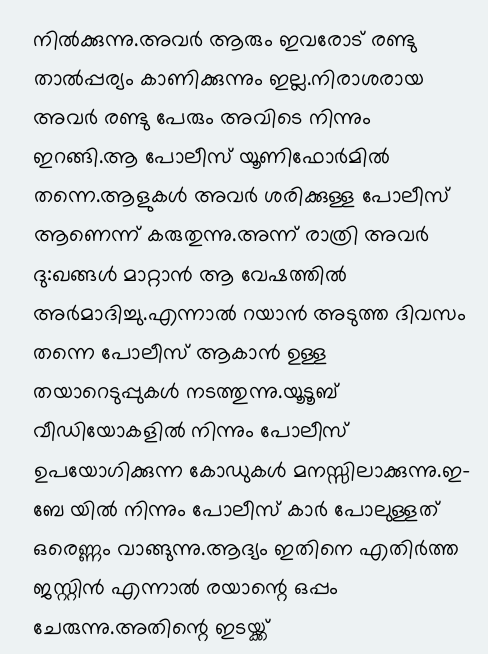നില്‍ക്കുന്നു.അവര്‍ ആരും ഇവരോട് രണ്ടു താല്‍പ്പര്യം കാണിക്കുന്നും ഇല്ല.നിരാശരായ അവര്‍ രണ്ടു പേരും അവിടെ നിന്നും ഇറങ്ങി.ആ പോലീസ് യൂണിഫോര്‍മില്‍ തന്നെ.ആളുകള്‍ അവര്‍ ശരിക്കുള്ള പോലീസ് ആണെന്ന് കരുതുന്നു.അന്ന് രാത്രി അവര്‍ ദു:ഖങ്ങള്‍ മാറ്റാന്‍ ആ വേഷത്തില്‍ അര്‍മാദിച്ചു.എന്നാല്‍ റയാന്‍ അടുത്ത ദിവസം തന്നെ പോലീസ് ആകാന്‍ ഉള്ള തയാറെടുപ്പുകള്‍ നടത്തുന്നു.യൂടൂബ് വീഡിയോകളില്‍ നിന്നും പോലീസ് ഉപയോഗിക്കുന്ന കോഡുകള്‍ മനസ്സിലാക്കുന്നു.ഇ-ബേ യില്‍ നിന്നും പോലീസ് കാര്‍ പോലുള്ളത് ഒരെണ്ണം വാങ്ങുന്നു.ആദ്യം ഇതിനെ എതിര്‍ത്ത ജസ്റ്റിന്‍ എന്നാല്‍ രയാന്റെ ഒപ്പം ചേരുന്നു.അതിന്റെ ഇടയ്ക്ക്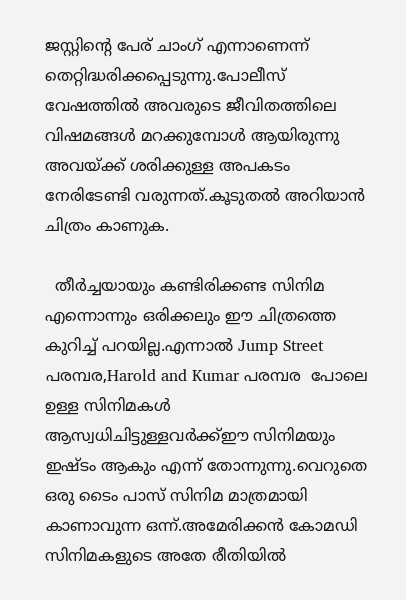ജസ്റ്റിന്റെ പേര് ചാംഗ് എന്നാണെന്ന് തെറ്റിദ്ധരിക്കപ്പെടുന്നു.പോലീസ് വേഷത്തില്‍ അവരുടെ ജീവിതത്തിലെ വിഷമങ്ങള്‍ മറക്കുമ്പോള്‍ ആയിരുന്നു അവയ്ക്ക് ശരിക്കുള്ള അപകടം നേരിടേണ്ടി വരുന്നത്.കൂടുതല്‍ അറിയാന്‍ ചിത്രം കാണുക.

  തീര്‍ച്ചയായും കണ്ടിരിക്കണ്ട സിനിമ എന്നൊന്നും ഒരിക്കലും ഈ ചിത്രത്തെ കുറിച്ച് പറയില്ല.എന്നാല്‍ Jump Street പരമ്പര,Harold and Kumar പരമ്പര  പോലെ ഉള്ള സിനിമകള്‍ ആസ്വധിചിട്ടുള്ളവര്‍ക്ക്ഈ സിനിമയും ഇഷ്ടം ആകും എന്ന് തോന്നുന്നു.വെറുതെ ഒരു ടൈം പാസ് സിനിമ മാത്രമായി കാണാവുന്ന ഒന്ന്.അമേരിക്കന്‍ കോമഡി സിനിമകളുടെ അതേ രീതിയില്‍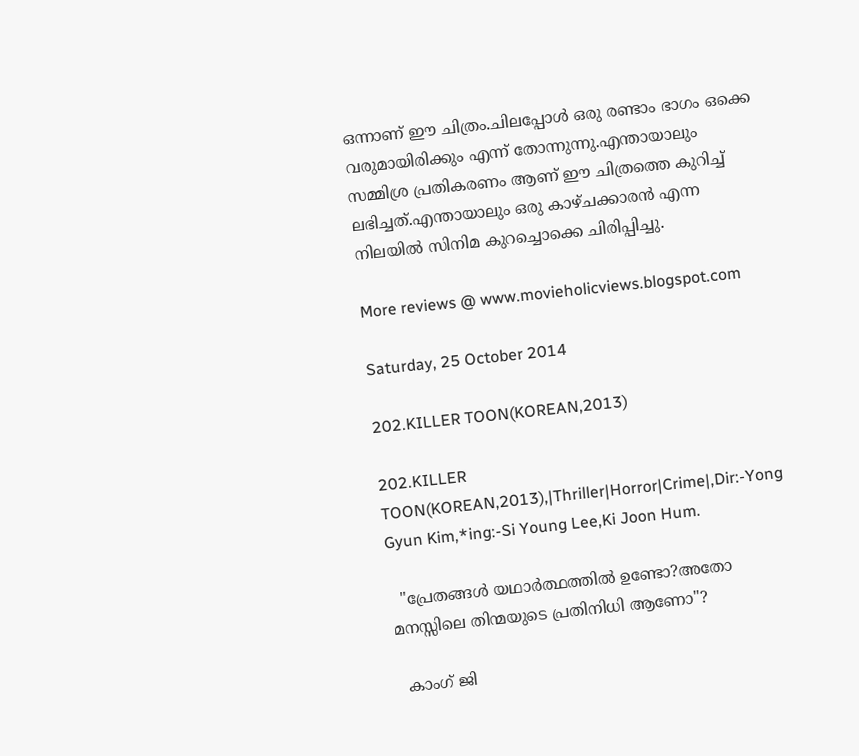ഒന്നാണ് ഈ ചിത്രം.ചിലപ്പോള്‍ ഒരു രണ്ടാം ഭാഗം ഒക്കെ വരുമായിരിക്കും എന്ന് തോന്നുന്നു.എന്തായാലും സമ്മിശ്ര പ്രതികരണം ആണ് ഈ ചിത്രത്തെ കുറിച്ച് ലഭിച്ചത്.എന്തായാലും ഒരു കാഴ്ചക്കാരന്‍ എന്ന നിലയില്‍ സിനിമ കുറച്ചൊക്കെ ചിരിപ്പിച്ചു.

More reviews @ www.movieholicviews.blogspot.com

Saturday, 25 October 2014

202.KILLER TOON(KOREAN,2013)

202.KILLER TOON(KOREAN,2013),|Thriller|Horror|Crime|,Dir:-Yong Gyun Kim,*ing:-Si Young Lee,Ki Joon Hum.

  "പ്രേതങ്ങള്‍ യഥാര്‍ത്ഥത്തില്‍ ഉണ്ടോ?അതോ മനസ്സിലെ തിന്മയുടെ പ്രതിനിധി ആണോ"?

  കാംഗ് ജി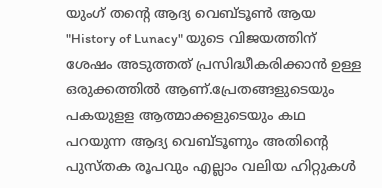യുംഗ് തന്റെ ആദ്യ വെബ്ടൂണ്‍ ആയ "History of Lunacy" യുടെ വിജയത്തിന് ശേഷം അടുത്തത് പ്രസിദ്ധീകരിക്കാന്‍ ഉള്ള ഒരുക്കത്തില്‍ ആണ്.പ്രേതങ്ങളുടെയും പകയുളള ആത്മാക്കളുടെയും കഥ പറയുന്ന ആദ്യ വെബ്ടൂണും അതിന്‍റെ പുസ്തക രൂപവും എല്ലാം വലിയ ഹിറ്റുകള്‍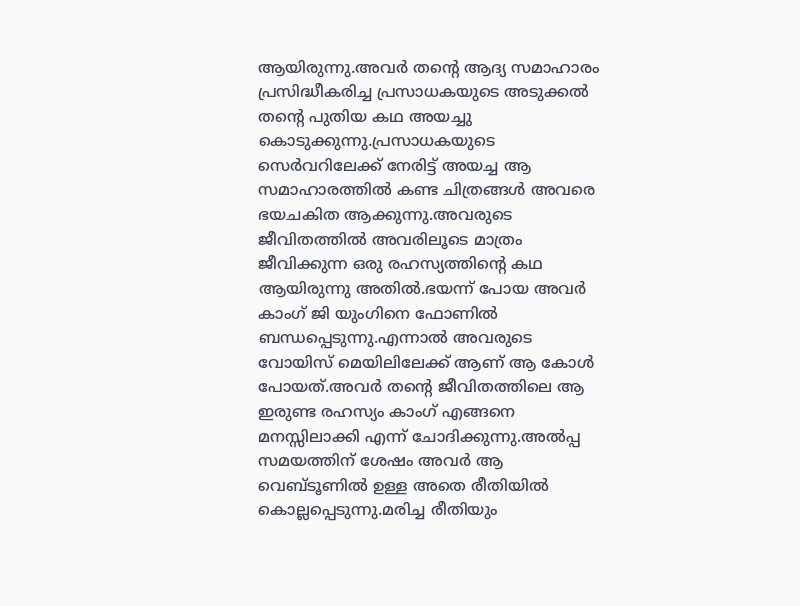ആയിരുന്നു.അവര്‍ തന്റെ ആദ്യ സമാഹാരം പ്രസിദ്ധീകരിച്ച പ്രസാധകയുടെ അടുക്കല്‍ തന്‍റെ പുതിയ കഥ അയച്ചു കൊടുക്കുന്നു.പ്രസാധകയുടെ സെര്‍വറിലേക്ക് നേരിട്ട് അയച്ച ആ സമാഹാരത്തില്‍ കണ്ട ചിത്രങ്ങള്‍ അവരെ ഭയചകിത ആക്കുന്നു.അവരുടെ ജീവിതത്തില്‍ അവരിലൂടെ മാത്രം ജീവിക്കുന്ന ഒരു രഹസ്യത്തിന്റെ കഥ ആയിരുന്നു അതില്‍.ഭയന്ന് പോയ അവര്‍ കാംഗ് ജി യുംഗിനെ ഫോണില്‍ ബന്ധപ്പെടുന്നു.എന്നാല്‍ അവരുടെ വോയിസ് മെയിലിലേക്ക് ആണ് ആ കോള്‍ പോയത്.അവര്‍ തന്റെ ജീവിതത്തിലെ ആ ഇരുണ്ട രഹസ്യം കാംഗ് എങ്ങനെ മനസ്സിലാക്കി എന്ന് ചോദിക്കുന്നു.അല്‍പ്പ സമയത്തിന് ശേഷം അവര്‍ ആ വെബ്ടൂണില്‍ ഉള്ള അതെ രീതിയില്‍ കൊല്ലപ്പെടുന്നു.മരിച്ച രീതിയും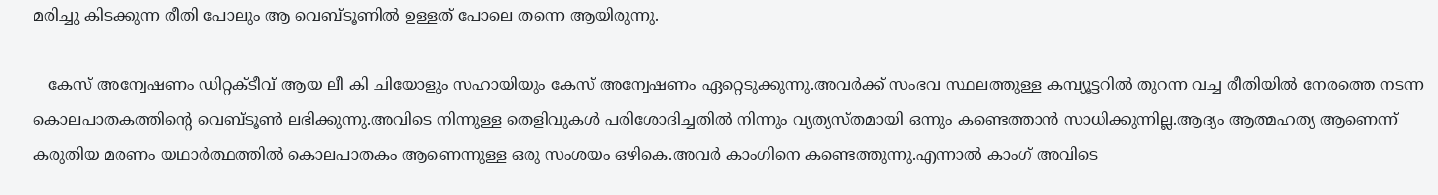മരിച്ചു കിടക്കുന്ന രീതി പോലും ആ വെബ്ടൂണില്‍ ഉള്ളത് പോലെ തന്നെ ആയിരുന്നു.

   കേസ് അന്വേഷണം ഡിറ്റക്ടീവ് ആയ ലീ കി ചിയോളും സഹായിയും കേസ് അന്വേഷണം ഏറ്റെടുക്കുന്നു.അവര്‍ക്ക് സംഭവ സ്ഥലത്തുള്ള കമ്പ്യൂട്ടറില്‍ തുറന്ന വച്ച രീതിയില്‍ നേരത്തെ നടന്ന കൊലപാതകത്തിന്റെ വെബ്ടൂണ്‍ ലഭിക്കുന്നു.അവിടെ നിന്നുള്ള തെളിവുകള്‍ പരിശോദിച്ചതില്‍ നിന്നും വ്യത്യസ്തമായി ഒന്നും കണ്ടെത്താന്‍ സാധിക്കുന്നില്ല.ആദ്യം ആത്മഹത്യ ആണെന്ന് കരുതിയ മരണം യഥാര്‍ത്ഥത്തില്‍ കൊലപാതകം ആണെന്നുള്ള ഒരു സംശയം ഒഴികെ.അവര്‍ കാംഗിനെ കണ്ടെത്തുന്നു.എന്നാല്‍ കാംഗ് അവിടെ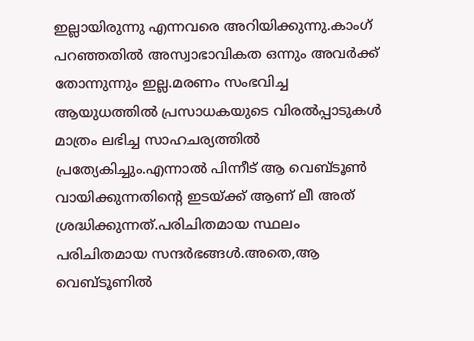ഇല്ലായിരുന്നു എന്നവരെ അറിയിക്കുന്നു.കാംഗ് പറഞ്ഞതില്‍ അസ്വാഭാവികത ഒന്നും അവര്‍ക്ക് തോന്നുന്നും ഇല്ല.മരണം സംഭവിച്ച ആയുധത്തില്‍ പ്രസാധകയുടെ വിരല്‍പ്പാടുകള്‍ മാത്രം ലഭിച്ച സാഹചര്യത്തില്‍ പ്രത്യേകിച്ചും.എന്നാല്‍ പിന്നീട് ആ വെബ്ടൂണ്‍ വായിക്കുന്നതിന്റെ ഇടയ്ക്ക് ആണ് ലീ അത് ശ്രദ്ധിക്കുന്നത്.പരിചിതമായ സ്ഥലം പരിചിതമായ സന്ദര്‍ഭങ്ങള്‍.അതെ,ആ വെബ്ടൂണില്‍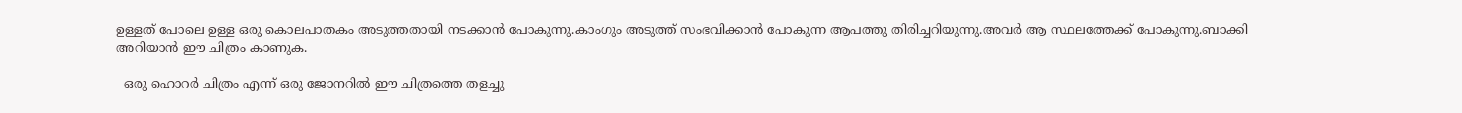ഉള്ളത് പോലെ ഉള്ള ഒരു കൊലപാതകം അടുത്തതായി നടക്കാന്‍ പോകുന്നു.കാംഗും അടുത്ത് സംഭവിക്കാന്‍ പോകുന്ന ആപത്തു തിരിച്ചറിയുന്നു.അവര്‍ ആ സ്ഥലത്തേക്ക് പോകുന്നു.ബാക്കി അറിയാന്‍ ഈ ചിത്രം കാണുക.

  ഒരു ഹൊറര്‍ ചിത്രം എന്ന് ഒരു ജോനറില്‍ ഈ ചിത്രത്തെ തളച്ചു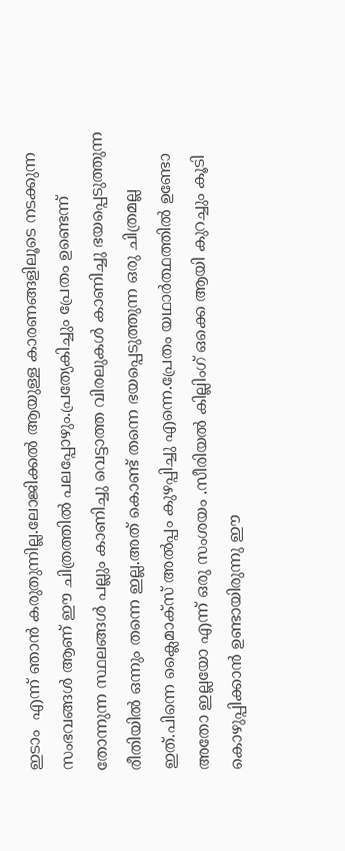ഇടാം  എന്ന് ഞാന്‍ കരുതുന്നില്ല.ലോജിക്കല്‍ ആയുള്ള കാരണങ്ങളിലൂടെ നടക്കുന്ന സംഭവങ്ങള്‍ ആണ് ഈ ചിത്രത്തില്‍ പലപ്പോഴും.പ്രത്യേകിച്ചും പ്രേതം ഉണ്ടെന്ന് തോന്നുന്ന സ്ഥലങ്ങള്‍ പല്ലും കാണിച്ചു വെട്ടാത്ത വിരലുകള്‍ കാണിച്ചു ഭയപ്പെടുത്തുന്ന രീതിയില്‍ ഒന്നും തന്നെ ഇല്ല.അത് കൊണ്ട് തന്നെ ഭയപ്പെടുത്തുന്ന ഒരു ചിത്രമല്ല ഇത്.പിന്നെ ക്ലൈമാക്സ് അല്‍പ്പം കുഴപ്പിച്ചു എന്നെ.പ്രേതം യഥാര്‍ത്ഥത്തില്‍ ഉണ്ടോ അതോ ഇല്ലയോ എന്ന് ഒരു സംശയം .സീരിയല്‍ കില്ലിംഗ് ഒക്കെ ആയി കുറച്ചും കൂടി കൊഴുപ്പിക്കാന്‍ ഉണ്ടായിരുന്നു ഈ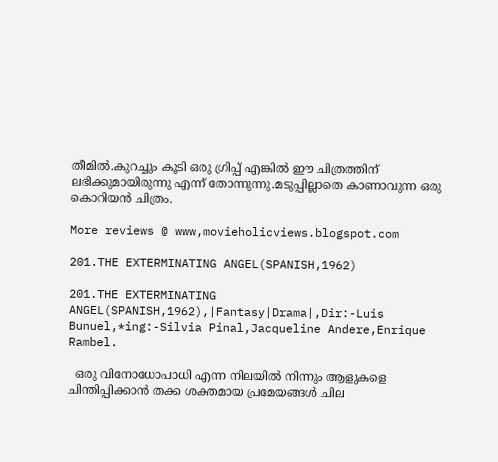തീമില്‍.കുറച്ചും കൂടി ഒരു ഗ്രിപ്പ് എങ്കില്‍ ഈ ചിത്രത്തിന് ലഭിക്കുമായിരുന്നു എന്ന് തോന്നുന്നു.മടുപ്പില്ലാതെ കാണാവുന്ന ഒരു കൊറിയന്‍ ചിത്രം.

More reviews @ www,movieholicviews.blogspot.com

201.THE EXTERMINATING ANGEL(SPANISH,1962)

201.THE EXTERMINATING ANGEL(SPANISH,1962),|Fantasy|Drama|,Dir:-Luis Bunuel,*ing:-Silvia Pinal,Jacqueline Andere,Enrique Rambel.

  ഒരു വിനോധോപാധി എന്ന നിലയില്‍ നിന്നും ആളുകളെ ചിന്തിപ്പിക്കാന്‍ തക്ക ശക്തമായ പ്രമേയങ്ങള്‍ ചില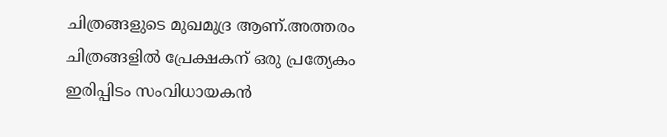ചിത്രങ്ങളുടെ മുഖമുദ്ര ആണ്.അത്തരം ചിത്രങ്ങളില്‍ പ്രേക്ഷകന് ഒരു പ്രത്യേകം ഇരിപ്പിടം സംവിധായകന്‍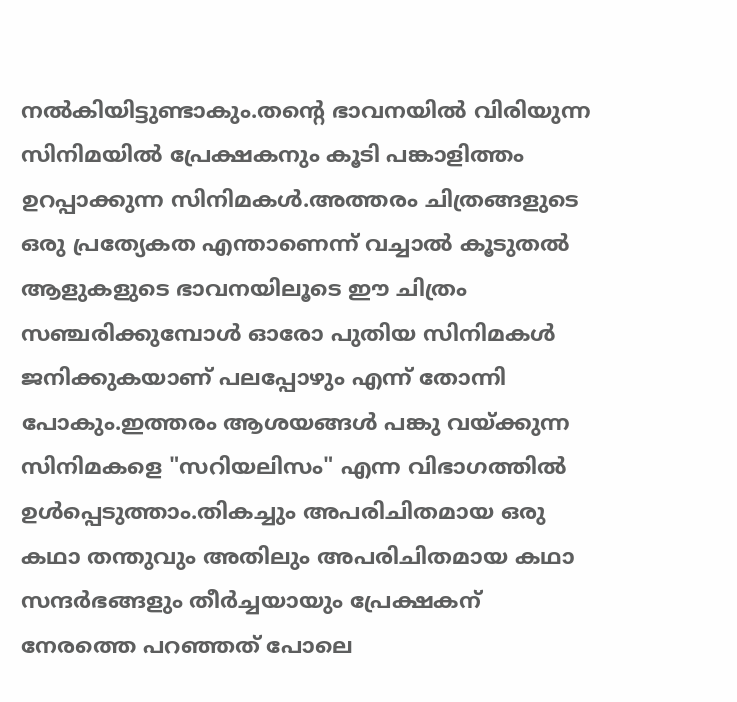നല്‍കിയിട്ടുണ്ടാകും.തന്റെ ഭാവനയില്‍ വിരിയുന്ന സിനിമയില്‍ പ്രേക്ഷകനും കൂടി പങ്കാളിത്തം ഉറപ്പാക്കുന്ന സിനിമകള്‍.അത്തരം ചിത്രങ്ങളുടെ ഒരു പ്രത്യേകത എന്താണെന്ന് വച്ചാല്‍ കൂടുതല്‍ ആളുകളുടെ ഭാവനയിലൂടെ ഈ ചിത്രം സഞ്ചരിക്കുമ്പോള്‍ ഓരോ പുതിയ സിനിമകള്‍ ജനിക്കുകയാണ് പലപ്പോഴും എന്ന് തോന്നി പോകും.ഇത്തരം ആശയങ്ങള്‍ പങ്കു വയ്ക്കുന്ന സിനിമകളെ "സറിയലിസം" എന്ന വിഭാഗത്തില്‍ ഉള്‍പ്പെടുത്താം.തികച്ചും അപരിചിതമായ ഒരു കഥാ തന്തുവും അതിലും അപരിചിതമായ കഥാ സന്ദര്‍ഭങ്ങളും തീര്‍ച്ചയായും പ്രേക്ഷകന് നേരത്തെ പറഞ്ഞത് പോലെ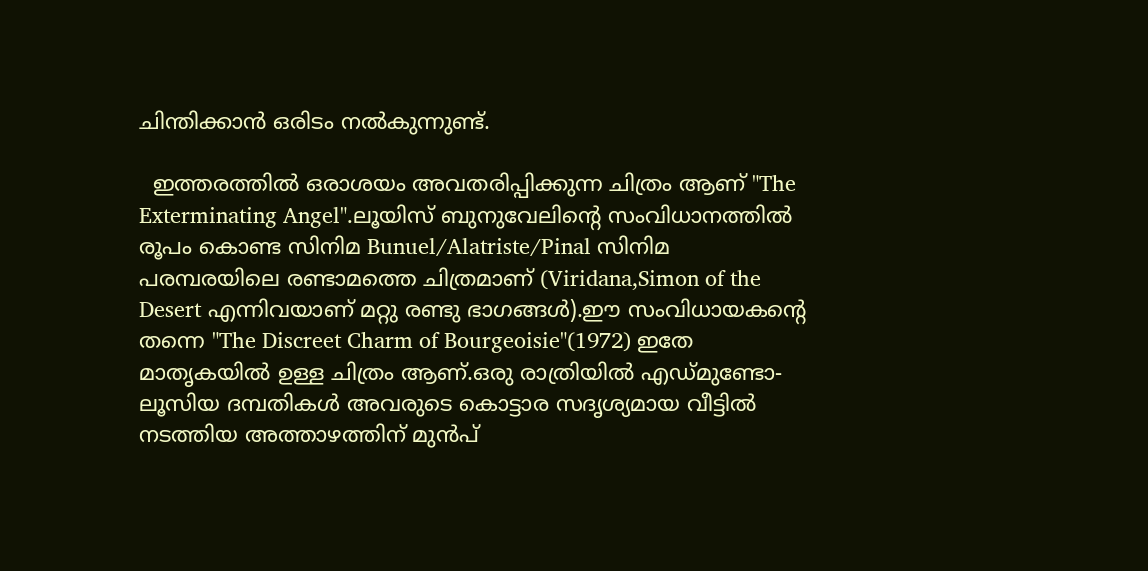ചിന്തിക്കാന്‍ ഒരിടം നല്‍കുന്നുണ്ട്.

  ഇത്തരത്തില്‍ ഒരാശയം അവതരിപ്പിക്കുന്ന ചിത്രം ആണ് "The Exterminating Angel".ലൂയിസ് ബുനുവേലിന്റെ സംവിധാനത്തില്‍ രൂപം കൊണ്ട സിനിമ Bunuel/Alatriste/Pinal സിനിമ പരമ്പരയിലെ രണ്ടാമത്തെ ചിത്രമാണ് (Viridana,Simon of the  Desert എന്നിവയാണ് മറ്റു രണ്ടു ഭാഗങ്ങള്‍).ഈ സംവിധായകന്‍റെ തന്നെ "The Discreet Charm of Bourgeoisie"(1972) ഇതേ മാതൃകയില്‍ ഉള്ള ചിത്രം ആണ്.ഒരു രാത്രിയില്‍ എഡ്മുണ്ടോ-ലൂസിയ ദമ്പതികള്‍ അവരുടെ കൊട്ടാര സദൃശ്യമായ വീട്ടില്‍ നടത്തിയ അത്താഴത്തിന് മുന്‍പ്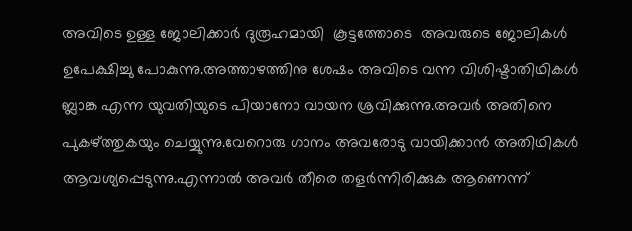അവിടെ ഉള്ള ജോലിക്കാര്‍ ദുരൂഹമായി  കൂട്ടത്തോടെ  അവരുടെ ജോലികള്‍ ഉപേക്ഷിച്ചു പോകുന്നു.അത്താഴത്തിനു ശേഷം അവിടെ വന്ന വിശിഷ്ടാതിഥികള്‍ ബ്ലാങ്ക എന്ന യുവതിയുടെ പിയാനോ വായന ശ്രവിക്കുന്നു.അവര്‍ അതിനെ പുകഴ്ത്തുകയും ചെയ്യുന്നു.വേറൊരു ഗാനം അവരോടു വായിക്കാന്‍ അതിഥികള്‍ ആവശ്യപ്പെടുന്നു.എന്നാല്‍ അവര്‍ തീരെ തളര്‍ന്നിരിക്കുക ആണെന്ന്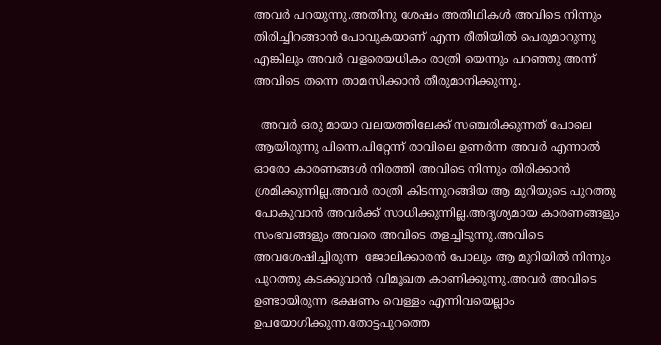അവര്‍ പറയുന്നു.അതിനു ശേഷം അതിഥികള്‍ അവിടെ നിന്നും തിരിച്ചിറങ്ങാന്‍ പോവുകയാണ് എന്ന രീതിയില്‍ പെരുമാറുന്നു എങ്കിലും അവര്‍ വളരെയധികം രാത്രി യെന്നും പറഞ്ഞു അന്ന് അവിടെ തന്നെ താമസിക്കാന്‍ തീരുമാനിക്കുന്നു.

  അവര്‍ ഒരു മായാ വലയത്തിലേക്ക് സഞ്ചരിക്കുന്നത് പോലെ ആയിരുന്നു പിന്നെ.പിറ്റേന്ന് രാവിലെ ഉണര്‍ന്ന അവര്‍ എന്നാല്‍ ഓരോ കാരണങ്ങള്‍ നിരത്തി അവിടെ നിന്നും തിരിക്കാന്‍ ശ്രമിക്കുന്നില്ല.അവര്‍ രാത്രി കിടന്നുറങ്ങിയ ആ മുറിയുടെ പുറത്തു പോകുവാന്‍ അവര്‍ക്ക് സാധിക്കുന്നില്ല.അദൃശ്യമായ കാരണങ്ങളും സംഭവങ്ങളും അവരെ അവിടെ തളച്ചിടുന്നു.അവിടെ അവശേഷിച്ചിരുന്ന  ജോലിക്കാരന്‍ പോലും ആ മുറിയില്‍ നിന്നും പുറത്തു കടക്കുവാന്‍ വിമൂഖത കാണിക്കുന്നു.അവര്‍ അവിടെ ഉണ്ടായിരുന്ന ഭക്ഷണം വെള്ളം എന്നിവയെല്ലാം ഉപയോഗിക്കുന്ന.തോട്ടപുറത്തെ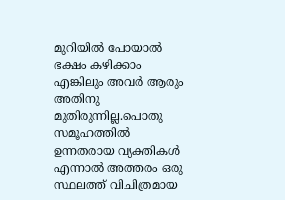മുറിയില്‍ പോയാല്‍ ഭക്ഷം കഴിക്കാം എങ്കിലും അവര്‍ ആരും അതിനു മുതിരുന്നില്ല.പൊതു സമൂഹത്തില്‍ ഉന്നതരായ വ്യക്തികള്‍ എന്നാല്‍ അത്തരം ഒരു സ്ഥലത്ത് വിചിത്രമായ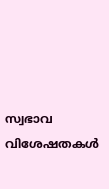സ്വഭാവ വിശേഷതകള്‍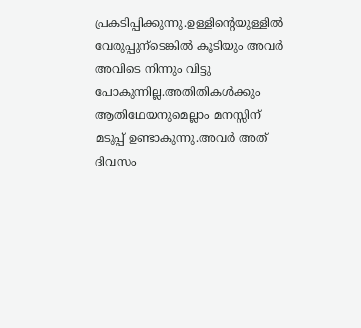പ്രകടിപ്പിക്കുന്നു.ഉള്ളിന്റെയുള്ളില്‍ വേരുപ്പുന്ടെങ്കില്‍ കൂടിയും അവര്‍ അവിടെ നിന്നും വിട്ടു പോകുന്നില്ല.അതിതികള്‍ക്കും ആതിഥേയനുമെല്ലാം മനസ്സിന് മടുപ്പ് ഉണ്ടാകുന്നു.അവര്‍ അത് ദിവസം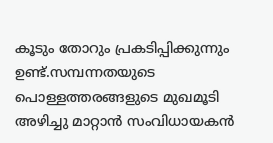കൂടും തോറും പ്രകടിപ്പിക്കുന്നും ഉണ്ട്.സമ്പന്നതയുടെ പൊള്ളത്തരങ്ങളുടെ മുഖമൂടി അഴിച്ചു മാറ്റാന്‍ സംവിധായകന്‍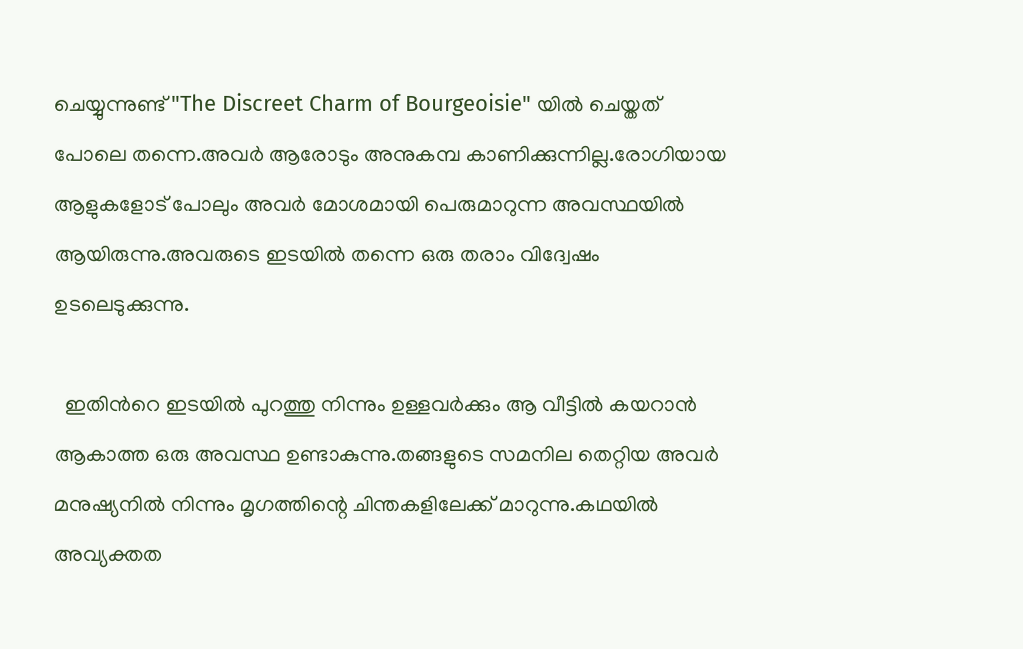ചെയ്യുന്നുണ്ട് "The Discreet Charm of Bourgeoisie" യില്‍ ചെയ്തത് പോലെ തന്നെ.അവര്‍ ആരോടും അനുകമ്പ കാണിക്കുന്നില്ല.രോഗിയായ ആളുകളോട് പോലും അവര്‍ മോശമായി പെരുമാറുന്ന അവസ്ഥയില്‍ ആയിരുന്നു.അവരുടെ ഇടയില്‍ തന്നെ ഒരു തരാം വിദ്വേഷം ഉടലെടുക്കുന്നു.

  ഇതിന്‍റെ ഇടയില്‍ പുറത്തു നിന്നും ഉള്ളവര്‍ക്കും ആ വീട്ടില്‍ കയറാന്‍ ആകാത്ത ഒരു അവസ്ഥ ഉണ്ടാകുന്നു.തങ്ങളുടെ സമനില തെറ്റിയ അവര്‍ മനുഷ്യനില്‍ നിന്നും മൃഗത്തിന്റെ ചിന്തകളിലേക്ക് മാറുന്നു.കഥയില്‍ അവ്യക്തത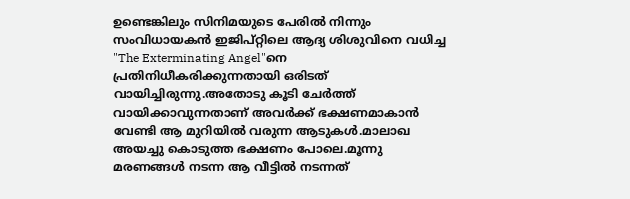ഉണ്ടെങ്കിലും സിനിമയുടെ പേരില്‍ നിന്നും സംവിധായകന്‍ ഇജിപ്റ്റിലെ ആദ്യ ശിശുവിനെ വധിച്ച "The Exterminating Angel"നെ പ്രതിനിധീകരിക്കുന്നതായി ഒരിടത് വായിച്ചിരുന്നു.അതോടു കൂടി ചേര്‍ത്ത് വായിക്കാവുന്നതാണ് അവര്‍ക്ക് ഭക്ഷണമാകാന്‍ വേണ്ടി ആ മുറിയില്‍ വരുന്ന ആടുകള്‍.മാലാഖ അയച്ചു കൊടുത്ത ഭക്ഷണം പോലെ.മൂന്നു മരണങ്ങള്‍ നടന്ന ആ വീട്ടില്‍ നടന്നത്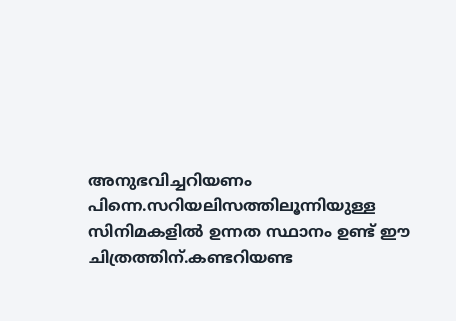അനുഭവിച്ചറിയണം പിന്നെ.സറിയലിസത്തിലൂന്നിയുള്ള സിനിമകളില്‍ ഉന്നത സ്ഥാനം ഉണ്ട് ഈ ചിത്രത്തിന്.കണ്ടറിയണ്ട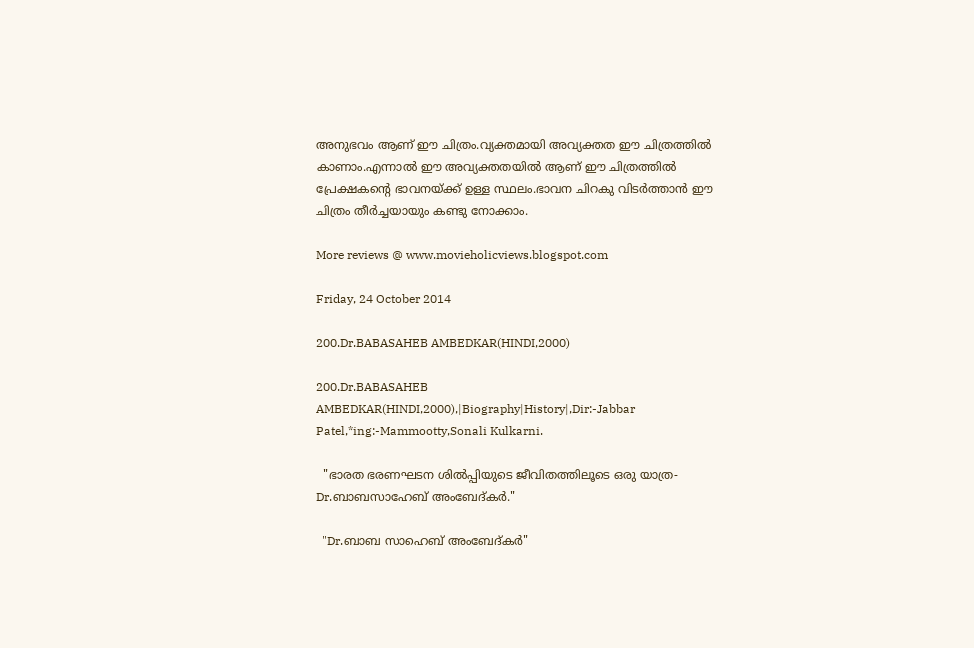അനുഭവം ആണ് ഈ ചിത്രം.വ്യക്തമായി അവ്യക്തത ഈ ചിത്രത്തില്‍ കാണാം.എന്നാല്‍ ഈ അവ്യക്തതയില്‍ ആണ് ഈ ചിത്രത്തില്‍ പ്രേക്ഷകന്‍റെ ഭാവനയ്ക്ക് ഉള്ള സ്ഥലം.ഭാവന ചിറകു വിടര്‍ത്താന്‍ ഈ ചിത്രം തീര്‍ച്ചയായും കണ്ടു നോക്കാം.

More reviews @ www.movieholicviews.blogspot.com

Friday, 24 October 2014

200.Dr.BABASAHEB AMBEDKAR(HINDI,2000)

200.Dr.BABASAHEB AMBEDKAR(HINDI,2000),|Biography|History|,Dir:-Jabbar Patel,*ing:-Mammootty,Sonali Kulkarni.

  "ഭാരത ഭരണഘടന ശില്‍പ്പിയുടെ ജീവിതത്തിലൂടെ ഒരു യാത്ര-Dr.ബാബസാഹേബ് അംബേദ്‌കര്‍."

  "Dr.ബാബ സാഹെബ് അംബേദ്കര്‍"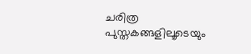ചരിത്ര പുസ്തകങ്ങളിലൂടെയും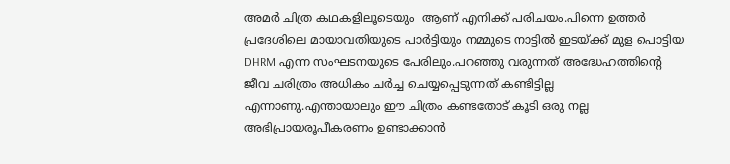അമര്‍ ചിത്ര കഥകളിലൂടെയും  ആണ് എനിക്ക് പരിചയം.പിന്നെ ഉത്തര്‍ പ്രദേശിലെ മായാവതിയുടെ പാര്‍ട്ടിയും നമ്മുടെ നാട്ടില്‍ ഇടയ്ക്ക് മുള പൊട്ടിയ DHRM എന്ന സംഘടനയുടെ പേരിലും.പറഞ്ഞു വരുന്നത് അദ്ധേഹത്തിന്റെ ജീവ ചരിത്രം അധികം ചര്‍ച്ച ചെയ്യപ്പെടുന്നത് കണ്ടിട്ടില്ല എന്നാണു.എന്തായാലും ഈ ചിത്രം കണ്ടതോട്‌ കൂടി ഒരു നല്ല അഭിപ്രായരൂപീകരണം ഉണ്ടാക്കാന്‍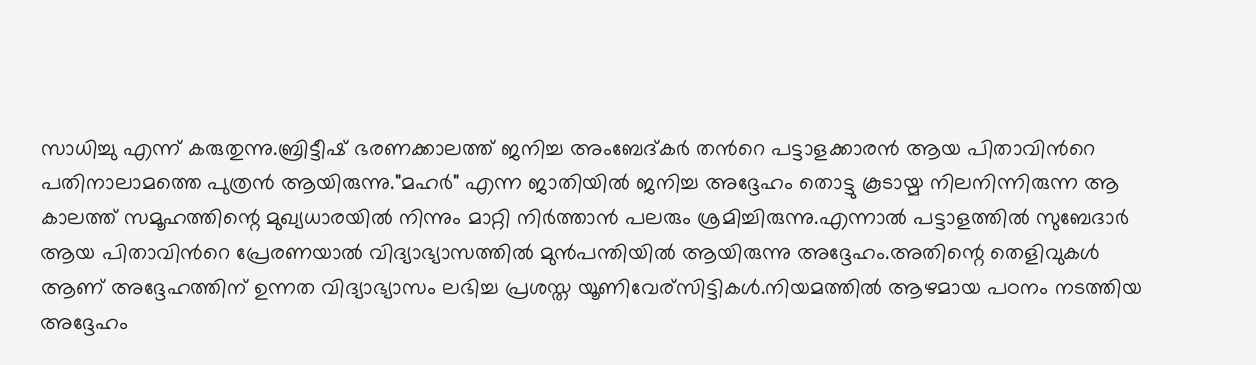സാധിച്ചു എന്ന് കരുതുന്നു.ബ്രിട്ടീഷ് ഭരണക്കാലത്ത് ജനിച്ച അംബേദ്‌കര്‍ തന്‍റെ പട്ടാളക്കാരന്‍ ആയ പിതാവിന്‍റെ പതിനാലാമത്തെ പുത്രന്‍ ആയിരുന്നു."മഹര്‍" എന്ന ജാതിയില്‍ ജനിച്ച അദ്ദേഹം തൊട്ടു കൂടായ്മ നിലനിന്നിരുന്ന ആ കാലത്ത് സമൂഹത്തിന്റെ മുഖ്യധാരയില്‍ നിന്നും മാറ്റി നിര്‍ത്താന്‍ പലരും ശ്രമിച്ചിരുന്നു.എന്നാല്‍ പട്ടാളത്തില്‍ സുബേദാര്‍ ആയ പിതാവിന്‍റെ പ്രേരണയാല്‍ വിദ്യാഭ്യാസത്തില്‍ മുന്‍പന്തിയില്‍ ആയിരുന്നു അദ്ദേഹം.അതിന്റെ തെളിവുകള്‍ ആണ് അദ്ദേഹത്തിന് ഉന്നത വിദ്യാഭ്യാസം ലഭിച്ച പ്രശസ്ത യൂണിവേര്സിട്ടികള്‍.നിയമത്തില്‍ ആഴമായ പഠനം നടത്തിയ അദ്ദേഹം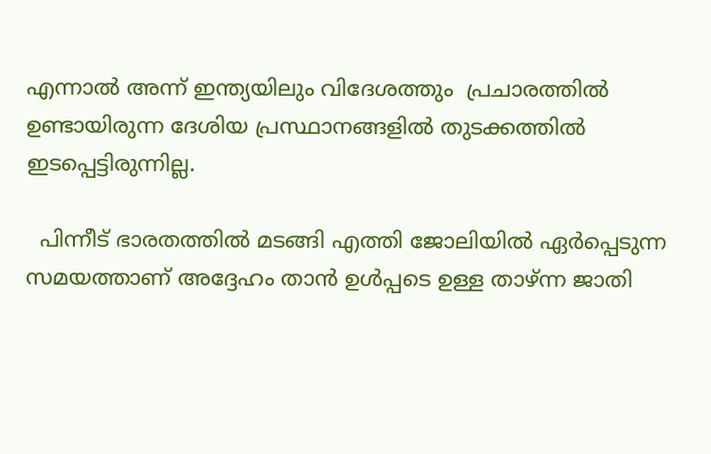എന്നാല്‍ അന്ന് ഇന്ത്യയിലും വിദേശത്തും  പ്രചാരത്തില്‍ ഉണ്ടായിരുന്ന ദേശിയ പ്രസ്ഥാനങ്ങളില്‍ തുടക്കത്തില്‍ ഇടപ്പെട്ടിരുന്നില്ല.

  പിന്നീട് ഭാരതത്തില്‍ മടങ്ങി എത്തി ജോലിയില്‍ ഏര്‍പ്പെടുന്ന സമയത്താണ് അദ്ദേഹം താന്‍ ഉള്‍പ്പടെ ഉള്ള താഴ്ന്ന ജാതി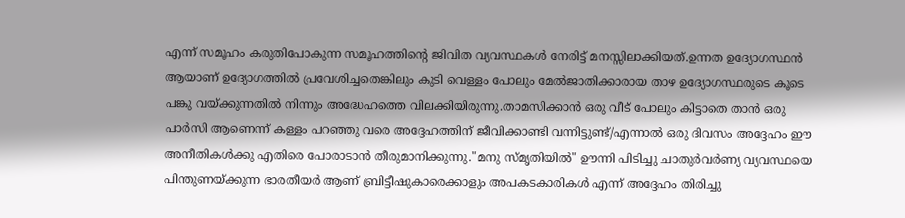എന്ന് സമൂഹം കരുതിപോകുന്ന സമൂഹത്തിന്റെ ജിവിത വ്യവസ്ഥകള്‍ നേരിട്ട് മനസ്സിലാക്കിയത്.ഉന്നത ഉദ്യോഗസ്ഥന്‍ ആയാണ് ഉദ്യോഗത്തില്‍ പ്രവേശിച്ചതെങ്കിലും കുടി വെള്ളം പോലും മേല്‍ജാതിക്കാരായ താഴ ഉദ്യോഗസ്ഥരുടെ കൂടെ പങ്കു വയ്ക്കുന്നതില്‍ നിന്നും അദ്ധേഹത്തെ വിലക്കിയിരുന്നു.താമസിക്കാന്‍ ഒരു വീട് പോലും കിട്ടാതെ താന്‍ ഒരു പാര്‍സി ആണെന്ന് കള്ളം പറഞ്ഞു വരെ അദ്ദേഹത്തിന് ജീവിക്കാണ്ടി വന്നിട്ടുണ്ട്/എന്നാല്‍ ഒരു ദിവസം അദ്ദേഹം ഈ അനീതികള്‍ക്കു എതിരെ പോരാടാന്‍ തീരുമാനിക്കുന്നു."മനു സ്മൃതിയില്‍" ഊന്നി പിടിച്ചു ചാതുര്‍വര്‍ണ്യ വ്യവസ്ഥയെ പിന്തുണയ്ക്കുന്ന ഭാരതീയര്‍ ആണ് ബ്രിട്ടീഷുകാരെക്കാളും അപകടകാരികള്‍ എന്ന് അദ്ദേഹം തിരിച്ചു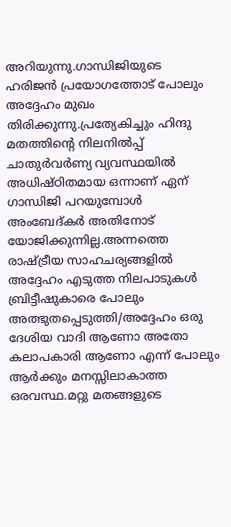അറിയുന്നു.ഗാന്ധിജിയുടെ ഹരിജന്‍ പ്രയോഗത്തോട്‌ പോലും അദ്ദേഹം മുഖം തിരിക്കുന്നു.പ്രത്യേകിച്ചും ഹിന്ദു മതത്തിന്‍റെ നിലനില്‍പ്പ്‌ ചാതുര്‍വര്‍ണ്യ വ്യവസ്ഥയില്‍ അധിഷ്ഠിതമായ ഒന്നാണ് ഏന് ഗാന്ധിജി പറയുമ്പോള്‍ അംബേദ്‌കര്‍ അതിനോട് യോജിക്കുന്നില്ല.അന്നത്തെ രാഷ്ട്രീയ സാഹചര്യങ്ങളില്‍ അദ്ദേഹം എടുത്ത നിലപാടുകള്‍ ബ്രിട്ടീഷുകാരെ പോലും അത്ഭുതപ്പെടുത്തി/അദ്ദേഹം ഒരു ദേശിയ വാദി ആണോ അതോ കലാപകാരി ആണോ എന്ന് പോലും ആര്‍ക്കും മനസ്സിലാകാത്ത ഒരവസ്ഥ.മറ്റു മതങ്ങളുടെ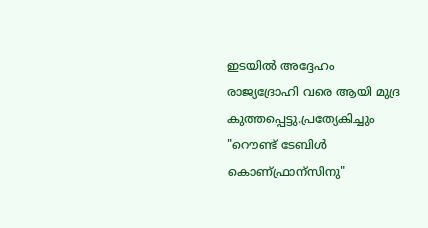ഇടയില്‍ അദ്ദേഹം രാജ്യദ്രോഹി വരെ ആയി മുദ്ര കുത്തപ്പെട്ടു.പ്രത്യേകിച്ചും "റൌണ്ട് ടേബിള്‍ കൊണ്ഫ്രാന്സിനു"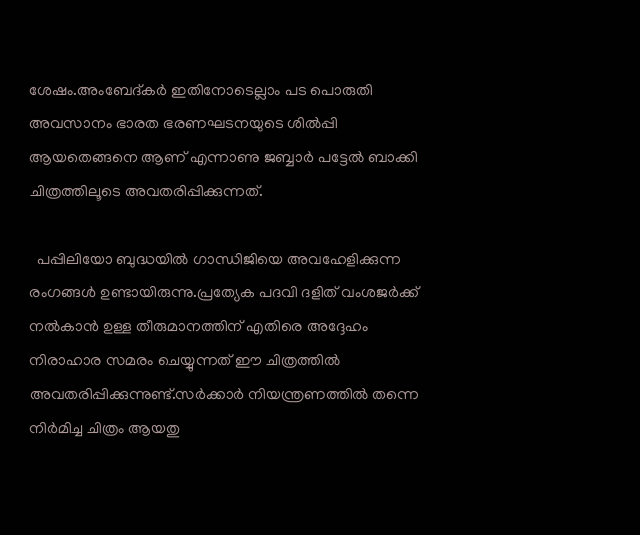ശേഷം.അംബേദ്‌കര്‍ ഇതിനോടെല്ലാം പട പൊരുതി അവസാനം ഭാരത ഭരണഘടനയുടെ ശില്‍പ്പി ആയതെങ്ങനെ ആണ് എന്നാണു ജബ്ബാര്‍ പട്ടേല്‍ ബാക്കി ചിത്രത്തിലൂടെ അവതരിപ്പിക്കുന്നത്‌.

  പപ്പിലിയോ ബുദ്ധയില്‍ ഗാന്ധിജിയെ അവഹേളിക്കുന്ന രംഗങ്ങള്‍ ഉണ്ടായിരുന്നു.പ്രത്യേക പദവി ദളിത്‌ വംശജര്‍ക്ക് നല്‍കാന്‍ ഉള്ള തീരുമാനത്തിന് എതിരെ അദ്ദേഹം നിരാഹാര സമരം ചെയ്യുന്നത് ഈ ചിത്രത്തില്‍ അവതരിപ്പിക്കുന്നുണ്ട്.സര്‍ക്കാര്‍ നിയന്ത്രണത്തില്‍ തന്നെ നിര്‍മിച്ച ചിത്രം ആയതു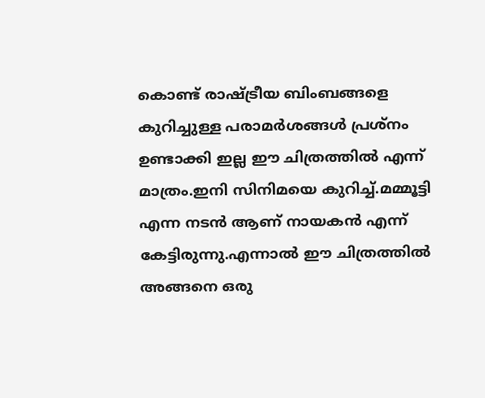കൊണ്ട് രാഷ്ട്രീയ ബിംബങ്ങളെ കുറിച്ചുള്ള പരാമര്‍ശങ്ങള്‍ പ്രശ്നം ഉണ്ടാക്കി ഇല്ല ഈ ചിത്രത്തില്‍ എന്ന് മാത്രം.ഇനി സിനിമയെ കുറിച്ച്.മമ്മൂട്ടി എന്ന നടന്‍ ആണ് നായകന്‍ എന്ന് കേട്ടിരുന്നു.എന്നാല്‍ ഈ ചിത്രത്തില്‍ അങ്ങനെ ഒരു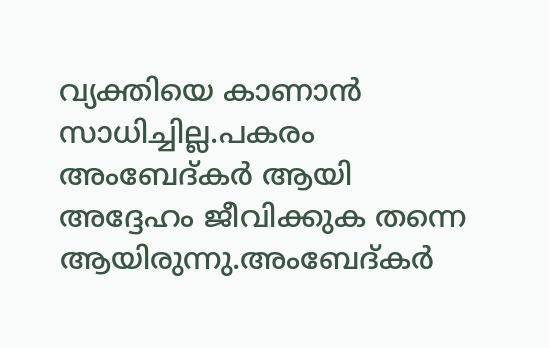വ്യക്തിയെ കാണാന്‍ സാധിച്ചില്ല.പകരം അംബേദ്‌കര്‍ ആയി അദ്ദേഹം ജീവിക്കുക തന്നെ ആയിരുന്നു.അംബേദ്‌കര്‍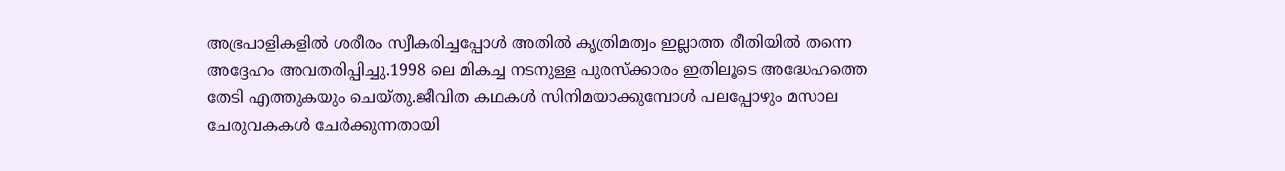അഭ്രപാളികളില്‍ ശരീരം സ്വീകരിച്ചപ്പോള്‍ അതില്‍ കൃത്രിമത്വം ഇല്ലാത്ത രീതിയില്‍ തന്നെ അദ്ദേഹം അവതരിപ്പിച്ചു.1998 ലെ മികച്ച നടനുള്ള പുരസ്ക്കാരം ഇതിലൂടെ അദ്ധേഹത്തെ തേടി എത്തുകയും ചെയ്തു.ജീവിത കഥകള്‍ സിനിമയാക്കുമ്പോള്‍ പലപ്പോഴും മസാല ചേരുവകകള്‍ ചേര്‍ക്കുന്നതായി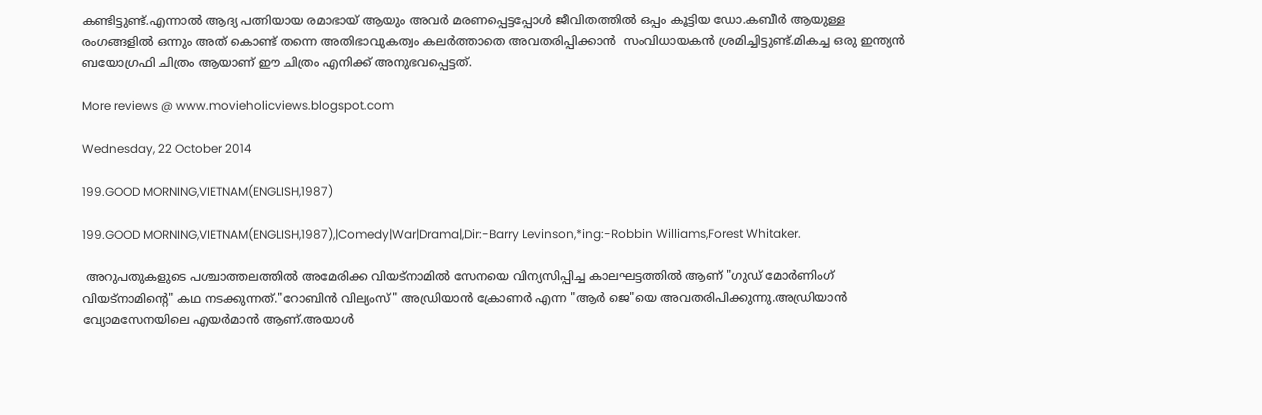കണ്ടിട്ടുണ്ട്.എന്നാല്‍ ആദ്യ പത്നിയായ രമാഭായ് ആയും അവര്‍ മരണപ്പെട്ടപ്പോള്‍ ജീവിതത്തില്‍ ഒപ്പം കൂട്ടിയ ഡോ.കബീര്‍ ആയുള്ള രംഗങ്ങളില്‍ ഒന്നും അത് കൊണ്ട് തന്നെ അതിഭാവുകത്വം കലര്‍ത്താതെ അവതരിപ്പിക്കാന്‍  സംവിധായകന്‍ ശ്രമിച്ചിട്ടുണ്ട്.മികച്ച ഒരു ഇന്ത്യന്‍ ബയോഗ്രഫി ചിത്രം ആയാണ് ഈ ചിത്രം എനിക്ക് അനുഭവപ്പെട്ടത്.

More reviews @ www.movieholicviews.blogspot.com

Wednesday, 22 October 2014

199.GOOD MORNING,VIETNAM(ENGLISH,1987)

199.GOOD MORNING,VIETNAM(ENGLISH,1987),|Comedy|War|Drama|,Dir:-Barry Levinson,*ing:-Robbin Williams,Forest Whitaker.

 അറുപതുകളുടെ പശ്ചാത്തലത്തില്‍ അമേരിക്ക വിയട്നാമില്‍ സേനയെ വിന്യസിപ്പിച്ച കാലഘട്ടത്തില്‍ ആണ് "ഗുഡ് മോര്‍ണിംഗ് വിയട്നാമിന്റെ" കഥ നടക്കുന്നത്."റോബിന്‍ വില്യംസ്" അഡ്രിയാന്‍ ക്രോണര്‍ എന്ന "ആര്‍ ജെ"യെ അവതരിപിക്കുന്നു.അഡ്രിയാന്‍ വ്യോമസേനയിലെ എയര്‍മാന്‍ ആണ്.അയാള്‍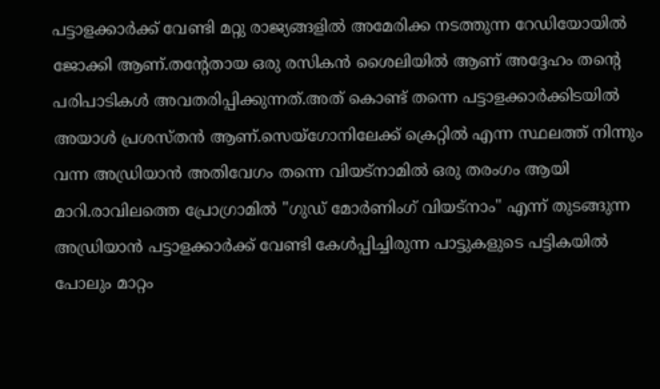പട്ടാളക്കാര്‍ക്ക് വേണ്ടി മറ്റു രാജ്യങ്ങളില്‍ അമേരിക്ക നടത്തുന്ന റേഡിയോയില്‍ ജോക്കി ആണ്.തന്റേതായ ഒരു രസികന്‍ ശൈലിയില്‍ ആണ് അദ്ദേഹം തന്റെ പരിപാടികള്‍ അവതരിപ്പിക്കുന്നത്‌.അത് കൊണ്ട് തന്നെ പട്ടാളക്കാര്‍ക്കിടയില്‍ അയാള്‍ പ്രശസ്തന്‍ ആണ്.സെയ്ഗോനിലേക്ക് ക്രെറ്റില്‍ എന്ന സ്ഥലത്ത് നിന്നും വന്ന അഡ്രിയാന്‍ അതിവേഗം തന്നെ വിയട്നാമില്‍ ഒരു തരംഗം ആയി മാറി.രാവിലത്തെ പ്രോഗ്രാമില്‍ "ഗുഡ് മോര്‍ണിംഗ് വിയട്നാം" എന്ന് തുടങ്ങുന്ന അഡ്രിയാന്‍ പട്ടാളക്കാര്‍ക്ക് വേണ്ടി കേള്‍പ്പിച്ചിരുന്ന പാട്ടുകളുടെ പട്ടികയില്‍ പോലും മാറ്റം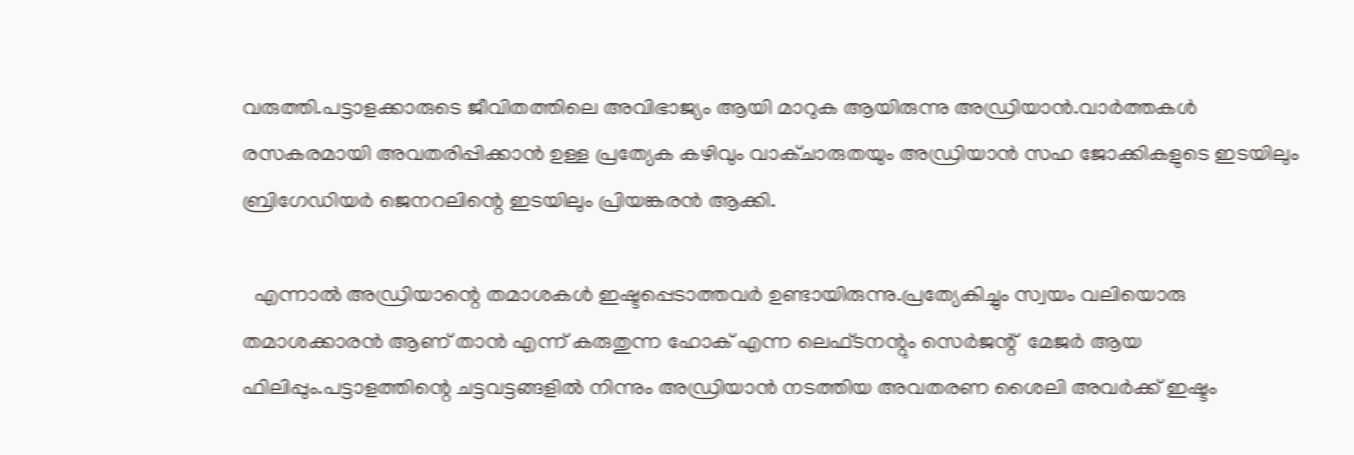വരുത്തി.പട്ടാളക്കാരുടെ ജീവിതത്തിലെ അവിഭാജ്യം ആയി മാറുക ആയിരുന്നു അഡ്രിയാന്‍.വാര്‍ത്തകള്‍ രസകരമായി അവതരിപ്പിക്കാന്‍ ഉള്ള പ്രത്യേക കഴിവും വാക്ചാരുതയും അഡ്രിയാന്‍ സഹ ജോക്കികളുടെ ഇടയിലും ബ്രിഗേഡിയര്‍ ജെനറലിന്റെ ഇടയിലും പ്രിയങ്കരന്‍ ആക്കി.

  എന്നാല്‍ അഡ്രിയാന്റെ തമാശകള്‍ ഇഷ്ടപ്പെടാത്തവര്‍ ഉണ്ടായിരുന്നു.പ്രത്യേകിച്ചും സ്വയം വലിയൊരു തമാശക്കാരന്‍ ആണ് താന്‍ എന്ന് കരുതുന്ന ഹോക് എന്ന ലെഫ്ടനന്റും സെര്‍ജന്റ്  മേജര്‍ ആയ ഫിലിപ്പും.പട്ടാളത്തിന്റെ ചട്ടവട്ടങ്ങളില്‍ നിന്നും അഡ്രിയാന്‍ നടത്തിയ അവതരണ ശൈലി അവര്‍ക്ക് ഇഷ്ടം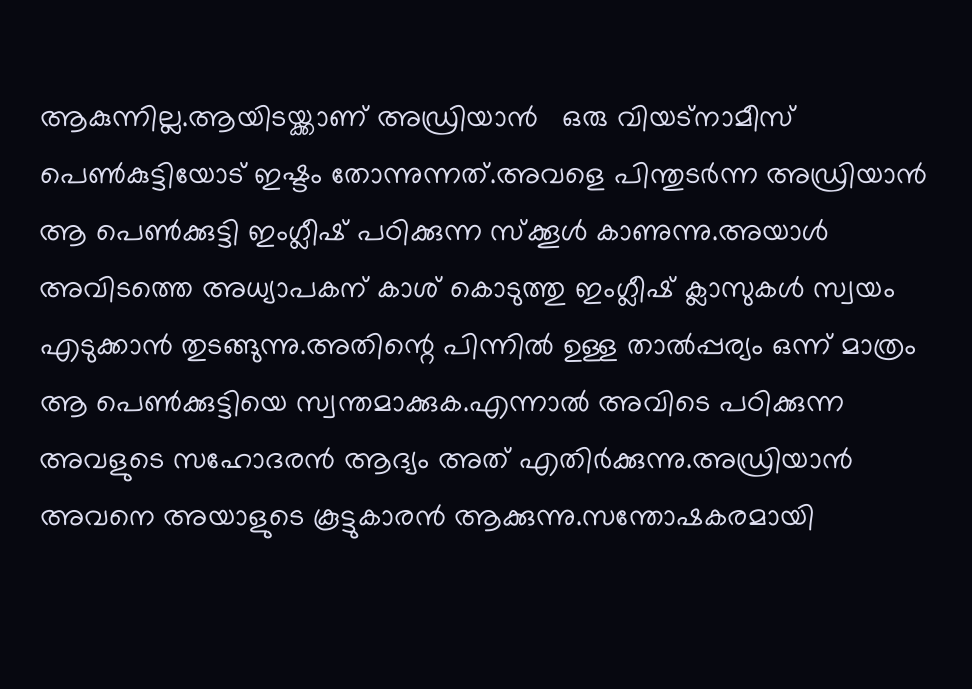ആകുന്നില്ല.ആയിടയ്ക്കാണ് അഡ്രിയാന്‍   ഒരു വിയട്നാമീസ് പെണ്‍കുട്ടിയോട് ഇഷ്ടം തോന്നുന്നത്.അവളെ പിന്തുടര്‍ന്ന അഡ്രിയാന്‍ ആ പെണ്‍ക്കുട്ടി ഇംഗ്ലീഷ് പഠിക്കുന്ന സ്ക്കൂള്‍ കാണുന്നു.അയാള്‍ അവിടത്തെ അധ്യാപകന് കാശ് കൊടുത്തു ഇംഗ്ലീഷ് ക്ലാസുകള്‍ സ്വയം എടുക്കാന്‍ തുടങ്ങുന്നു.അതിന്റെ പിന്നില്‍ ഉള്ള താല്‍പ്പര്യം ഒന്ന് മാത്രം ആ പെണ്‍ക്കുട്ടിയെ സ്വന്തമാക്കുക.എന്നാല്‍ അവിടെ പഠിക്കുന്ന അവളുടെ സഹോദരന്‍ ആദ്യം അത് എതിര്‍ക്കുന്നു.അഡ്രിയാന്‍ അവനെ അയാളുടെ കൂട്ടുകാരന്‍ ആക്കുന്നു.സന്തോഷകരമായി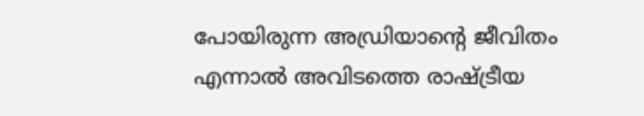പോയിരുന്ന അഡ്രിയാന്റെ ജീവിതം എന്നാല്‍ അവിടത്തെ രാഷ്ട്രീയ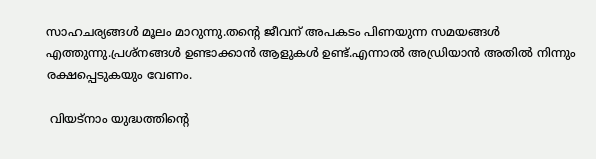സാഹചര്യങ്ങള്‍ മൂലം മാറുന്നു.തന്റെ ജീവന് അപകടം പിണയുന്ന സമയങ്ങള്‍ എത്തുന്നു.പ്രശ്നങ്ങള്‍ ഉണ്ടാക്കാന്‍ ആളുകള്‍ ഉണ്ട്.എന്നാല്‍ അഡ്രിയാന്‍ അതില്‍ നിന്നും രക്ഷപ്പെടുകയും വേണം.

 വിയട്നാം യുദ്ധത്തിന്‍റെ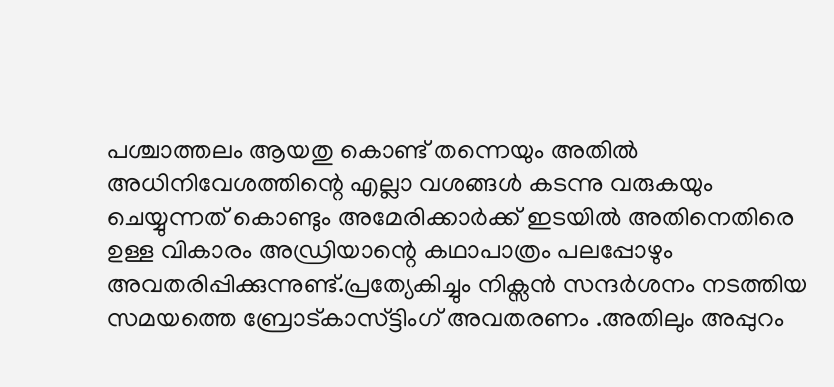പശ്ചാത്തലം ആയതു കൊണ്ട് തന്നെയും അതില്‍ അധിനിവേശത്തിന്റെ എല്ലാ വശങ്ങള്‍ കടന്നു വരുകയും ചെയ്യുന്നത് കൊണ്ടും അമേരിക്കാര്‍ക്ക് ഇടയില്‍ അതിനെതിരെ ഉള്ള വികാരം അഡ്രിയാന്റെ കഥാപാത്രം പലപ്പോഴും അവതരിപ്പിക്കുന്നുണ്ട്.പ്രത്യേകിച്ചും നിക്സന്‍ സന്ദര്‍ശനം നടത്തിയ സമയത്തെ ബ്രോട്കാസ്ട്ടിംഗ് അവതരണം .അതിലും അപ്പുറം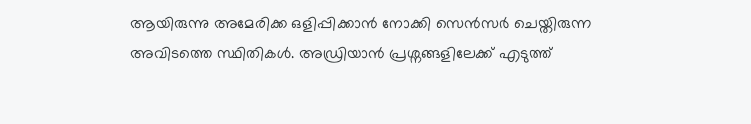ആയിരുന്നു അമേരിക്ക ഒളിപ്പിക്കാന്‍ നോക്കി സെന്‍സര്‍ ചെയ്തിരുന്ന അവിടത്തെ സ്ഥിതികള്‍. അഡ്രിയാന്‍ പ്രശ്നങ്ങളിലേക്ക് എടുത്ത്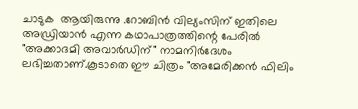ചാടുക  ആയിരുന്നു .റോബിന്‍ വില്യംസിന് ഇതിലെ അഡ്രിയാന്‍ എന്ന കഥാപാത്രത്തിന്റെ പേരില്‍ "അക്കാദമി അവാര്‍ഡിന്" നാമനിര്‍ദേശം ലഭിച്ചതാണ്.കൂടാതെ ഈ ചിത്രം "അമേരിക്കന്‍ ഫിലിം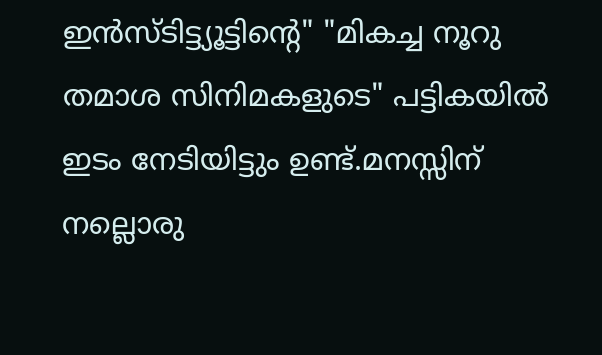ഇന്‍സ്ടിട്ട്യൂട്ടിന്റെ" "മികച്ച നൂറു തമാശ സിനിമകളുടെ" പട്ടികയില്‍ ഇടം നേടിയിട്ടും ഉണ്ട്.മനസ്സിന് നല്ലൊരു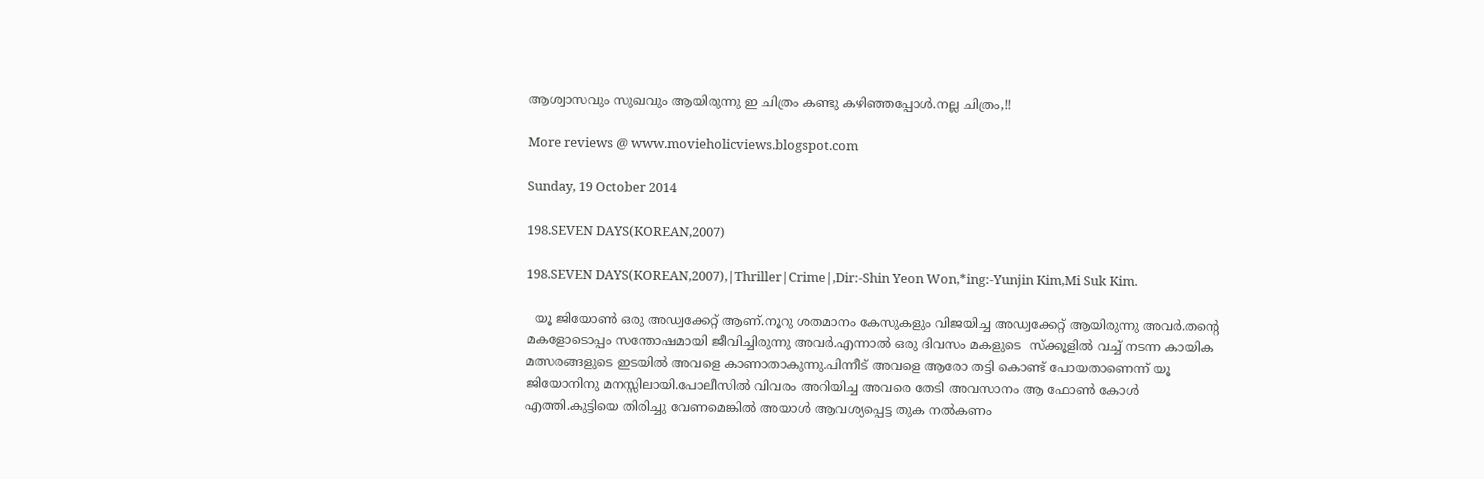ആശ്വാസവും സുഖവും ആയിരുന്നു ഇ ചിത്രം കണ്ടു കഴിഞ്ഞപ്പോള്‍.നല്ല ചിത്രം,!!

More reviews @ www.movieholicviews.blogspot.com

Sunday, 19 October 2014

198.SEVEN DAYS(KOREAN,2007)

198.SEVEN DAYS(KOREAN,2007),|Thriller|Crime|,Dir:-Shin Yeon Won,*ing:-Yunjin Kim,Mi Suk Kim.

  യൂ ജിയോണ്‍ ഒരു അഡ്വക്കേറ്റ് ആണ്.നൂറു ശതമാനം കേസുകളും വിജയിച്ച അഡ്വക്കേറ്റ് ആയിരുന്നു അവര്‍.തന്‍റെ മകളോടൊപ്പം സന്തോഷമായി ജീവിച്ചിരുന്നു അവര്‍.എന്നാല്‍ ഒരു ദിവസം മകളുടെ  സ്ക്കൂളില്‍ വച്ച് നടന്ന കായിക മത്സരങ്ങളുടെ ഇടയില്‍ അവളെ കാണാതാകുന്നു.പിന്നീട് അവളെ ആരോ തട്ടി കൊണ്ട് പോയതാണെന്ന് യൂ ജിയോനിനു മനസ്സിലായി.പോലീസില്‍ വിവരം അറിയിച്ച അവരെ തേടി അവസാനം ആ ഫോണ്‍ കോള്‍ എത്തി.കുട്ടിയെ തിരിച്ചു വേണമെങ്കില്‍ അയാള്‍ ആവശ്യപ്പെട്ട തുക നല്‍കണം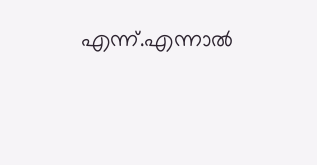എന്ന്.എന്നാല്‍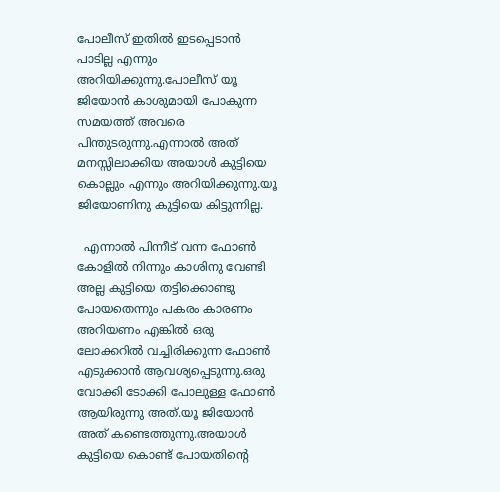പോലീസ് ഇതില്‍ ഇടപ്പെടാന്‍  പാടില്ല എന്നും അറിയിക്കുന്നു.പോലീസ് യൂ ജിയോന്‍ കാശുമായി പോകുന്ന സമയത്ത് അവരെ പിന്തുടരുന്നു.എന്നാല്‍ അത് മനസ്സിലാക്കിയ അയാള്‍ കുട്ടിയെ കൊല്ലും എന്നും അറിയിക്കുന്നു.യൂ ജിയോണിനു കുട്ടിയെ കിട്ടുന്നില്ല.

  എന്നാല്‍ പിന്നീട് വന്ന ഫോണ്‍ കോളില്‍ നിന്നും കാശിനു വേണ്ടി അല്ല കുട്ടിയെ തട്ടിക്കൊണ്ടു പോയതെന്നും പകരം കാരണം അറിയണം എങ്കില്‍ ഒരു ലോക്കറില്‍ വച്ചിരിക്കുന്ന ഫോണ്‍ എടുക്കാന്‍ ആവശ്യപ്പെടുന്നു.ഒരു വോക്കി ടോക്കി പോലുള്ള ഫോണ്‍ ആയിരുന്നു അത്.യൂ ജിയോന്‍ അത് കണ്ടെത്തുന്നു.അയാള്‍ കുട്ടിയെ കൊണ്ട് പോയതിന്റെ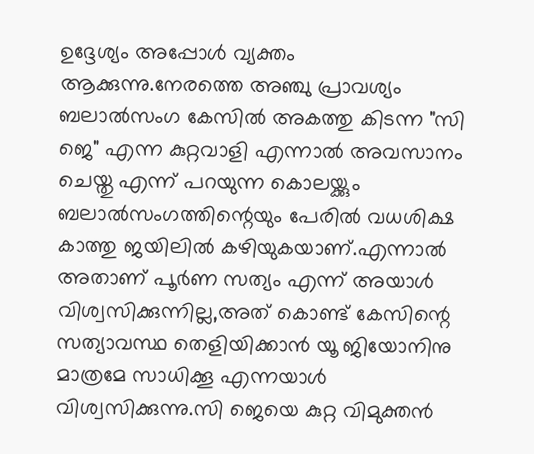ഉദ്ദേശ്യം അപ്പോള്‍ വ്യക്തം ആക്കുന്നു.നേരത്തെ അഞ്ചു പ്രാവശ്യം ബലാല്‍സംഗ കേസില്‍ അകത്തു കിടന്ന "സി ജെ" എന്ന കുറ്റവാളി എന്നാല്‍ അവസാനം ചെയ്തു എന്ന് പറയുന്ന കൊലയ്ക്കും ബലാല്‍സംഗത്തിന്റെയും പേരില്‍ വധശിക്ഷ കാത്തു ജയിലില്‍ കഴിയുകയാണ്.എന്നാല്‍ അതാണ്‌ പൂര്‍ണ സത്യം എന്ന് അയാള്‍ വിശ്വസിക്കുന്നില്ല,അത് കൊണ്ട് കേസിന്റെ സത്യാവസ്ഥ തെളിയിക്കാന്‍ യൂ ജിയോനിനു മാത്രമേ സാധിക്കൂ എന്നയാള്‍ വിശ്വസിക്കുന്നു.സി ജെയെ കുറ്റ വിമുക്തന്‍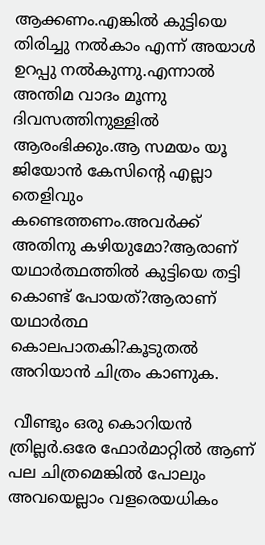ആക്കണം.എങ്കില്‍ കുട്ടിയെ തിരിച്ചു നല്‍കാം എന്ന് അയാള്‍ ഉറപ്പു നല്‍കുന്നു.എന്നാല്‍ അന്തിമ വാദം മൂന്നു ദിവസത്തിനുള്ളില്‍ ആരംഭിക്കും.ആ സമയം യൂ ജിയോന്‍ കേസിന്റെ എല്ലാ തെളിവും കണ്ടെത്തണം.അവര്‍ക്ക് അതിനു കഴിയുമോ?ആരാണ് യഥാര്‍ത്ഥത്തില്‍ കുട്ടിയെ തട്ടി കൊണ്ട് പോയത്?ആരാണ് യഥാര്‍ത്ഥ കൊലപാതകി?കൂടുതല്‍ അറിയാന്‍ ചിത്രം കാണുക.

 വീണ്ടും ഒരു കൊറിയന്‍ ത്രില്ലര്‍.ഒരേ ഫോര്‍മാറ്റില്‍ ആണ് പല ചിത്രമെങ്കില്‍ പോലും അവയെല്ലാം വളരെയധികം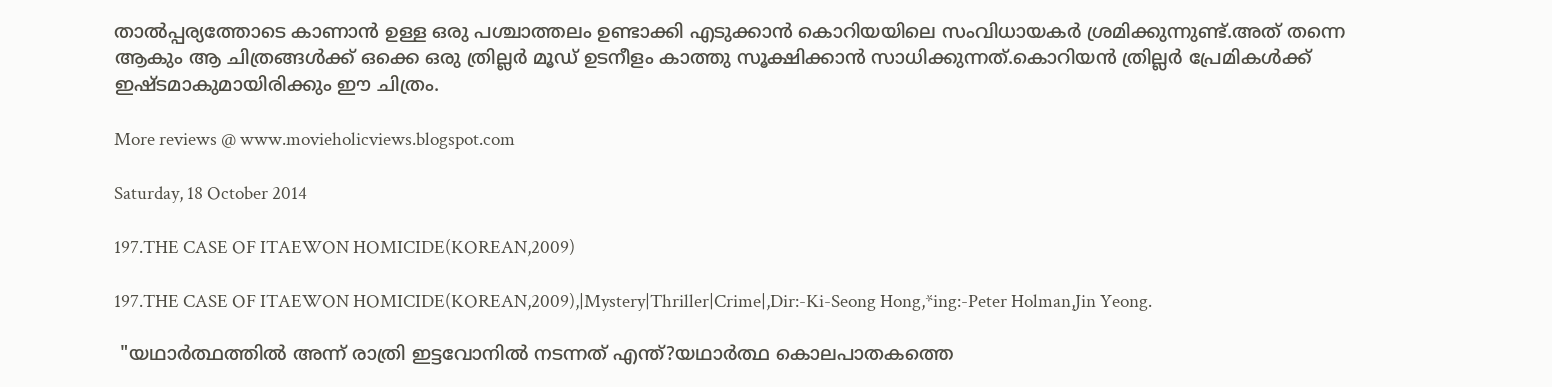താല്‍പ്പര്യത്തോടെ കാണാന്‍ ഉള്ള ഒരു പശ്ചാത്തലം ഉണ്ടാക്കി എടുക്കാന്‍ കൊറിയയിലെ സംവിധായകര്‍ ശ്രമിക്കുന്നുണ്ട്.അത് തന്നെ ആകും ആ ചിത്രങ്ങള്‍ക്ക് ഒക്കെ ഒരു ത്രില്ലര്‍ മൂഡ്‌ ഉടനീളം കാത്തു സൂക്ഷിക്കാന്‍ സാധിക്കുന്നത്.കൊറിയന്‍ ത്രില്ലര്‍ പ്രേമികള്‍ക്ക് ഇഷ്ടമാകുമായിരിക്കും ഈ ചിത്രം.

More reviews @ www.movieholicviews.blogspot.com

Saturday, 18 October 2014

197.THE CASE OF ITAEWON HOMICIDE(KOREAN,2009)

197.THE CASE OF ITAEWON HOMICIDE(KOREAN,2009),|Mystery|Thriller|Crime|,Dir:-Ki-Seong Hong,*ing:-Peter Holman,Jin Yeong.

 "യഥാര്‍ത്ഥത്തില്‍ അന്ന് രാത്രി ഇട്ടവോനില്‍ നടന്നത് എന്ത്?യഥാര്‍ത്ഥ കൊലപാതകത്തെ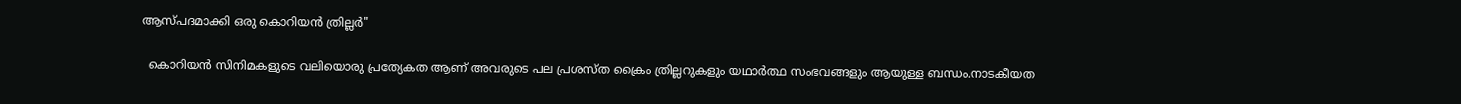ആസ്പദമാക്കി ഒരു കൊറിയന്‍ ത്രില്ലര്‍"

  കൊറിയന്‍ സിനിമകളുടെ വലിയൊരു പ്രത്യേകത ആണ് അവരുടെ പല പ്രശസ്ത ക്രൈം ത്രില്ലറുകളും യഥാര്‍ത്ഥ സംഭവങ്ങളും ആയുള്ള ബന്ധം.നാടകീയത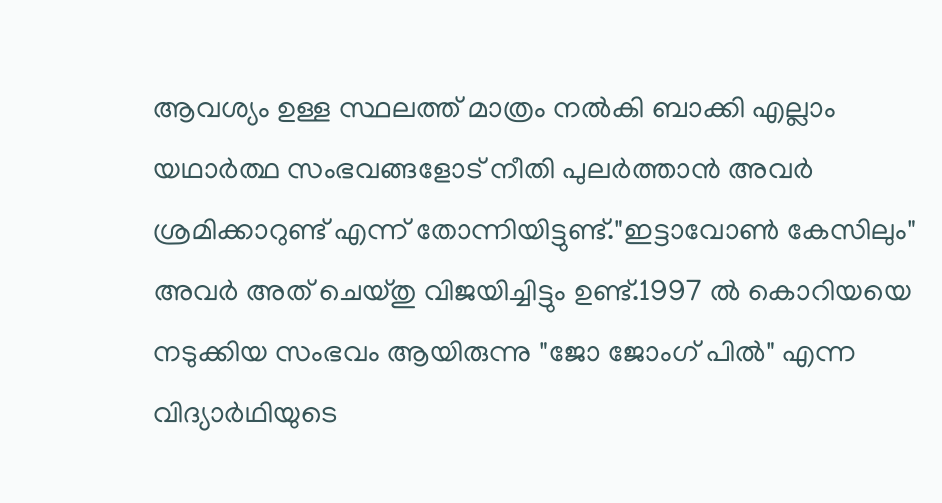ആവശ്യം ഉള്ള സ്ഥലത്ത് മാത്രം നല്‍കി ബാക്കി എല്ലാം യഥാര്‍ത്ഥ സംഭവങ്ങളോട് നീതി പുലര്‍ത്താന്‍ അവര്‍ ശ്രമിക്കാറുണ്ട് എന്ന് തോന്നിയിട്ടുണ്ട്."ഇട്ടാവോണ്‍ കേസിലും" അവര്‍ അത് ചെയ്തു വിജയിച്ചിട്ടും ഉണ്ട്.1997 ല്‍ കൊറിയയെ നടുക്കിയ സംഭവം ആയിരുന്നു "ജോ ജോംഗ് പില്‍" എന്ന വിദ്യാര്‍ഥിയുടെ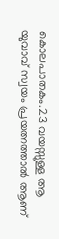കൊലപാതകം.23 വയസ്സുള്ള ആ യുവാവ് സ്വയം പ്രയത്നത്താല്‍ ആണ്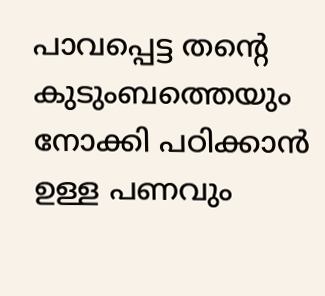പാവപ്പെട്ട തന്‍റെ കുടുംബത്തെയും നോക്കി പഠിക്കാന്‍ ഉള്ള പണവും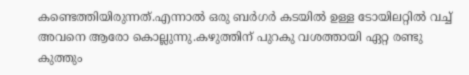കണ്ടെത്തിയിരുന്നത്.എന്നാല്‍ ഒരു ബര്‍ഗര്‍ കടയില്‍ ഉള്ള ടോയിലറ്റില്‍ വച്ച് അവനെ ആരോ കൊല്ലുന്നു.കഴുത്തിന്‌ പുറകു വശത്തായി ഏറ്റ രണ്ടു കുത്തും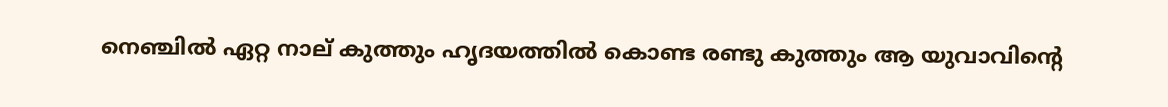നെഞ്ചില്‍ ഏറ്റ നാല് കുത്തും ഹൃദയത്തില്‍ കൊണ്ട രണ്ടു കുത്തും ആ യുവാവിന്റെ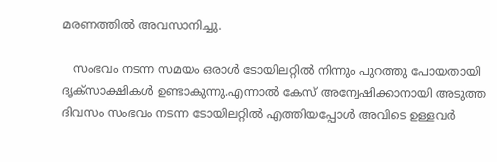മരണത്തില്‍ അവസാനിച്ചു.

   സംഭവം നടന്ന സമയം ഒരാള്‍ ടോയിലറ്റില്‍ നിന്നും പുറത്തു പോയതായി ദൃക്സാക്ഷികള്‍ ഉണ്ടാകുന്നു.എന്നാല്‍ കേസ് അന്വേഷിക്കാനായി അടുത്ത ദിവസം സംഭവം നടന്ന ടോയിലറ്റില്‍ എത്തിയപ്പോള്‍ അവിടെ ഉള്ളവര്‍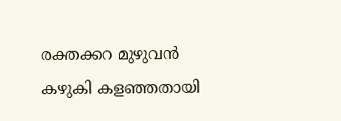രക്തക്കറ മുഴുവന്‍ കഴുകി കളഞ്ഞതായി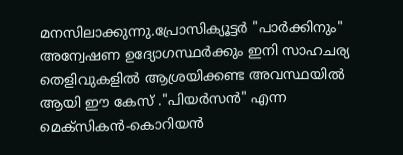മനസിലാക്കുന്നു.പ്രോസിക്യൂട്ടര്‍ "പാര്‍ക്കിനും" അന്വേഷണ ഉദ്യോഗസ്ഥര്‍ക്കും ഇനി സാഹചര്യ തെളിവുകളില്‍ ആശ്രയിക്കണ്ട അവസ്ഥയില്‍ ആയി ഈ കേസ് ."പിയര്‍സന്‍" എന്ന മെക്സികന്‍-കൊറിയന്‍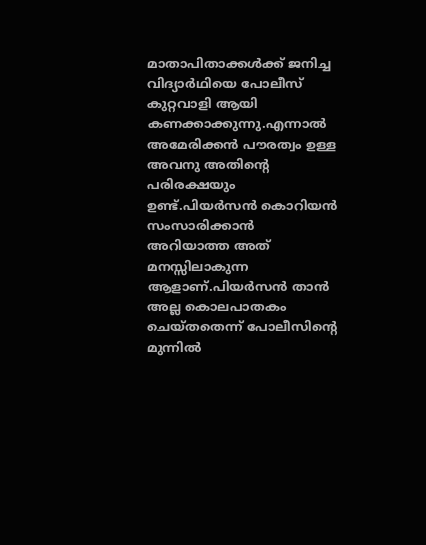മാതാപിതാക്കള്‍ക്ക് ജനിച്ച വിദ്യാര്‍ഥിയെ പോലീസ് കുറ്റവാളി ആയി കണക്കാക്കുന്നു.എന്നാല്‍ അമേരിക്കന്‍ പൗരത്വം ഉള്ള അവനു അതിന്റെ പരിരക്ഷയും ഉണ്ട്.പിയര്‍സന്‍ കൊറിയന്‍ സംസാരിക്കാന്‍ അറിയാത്ത അത് മനസ്സിലാകുന്ന ആളാണ്‌.പിയര്‍സന്‍ താന്‍ അല്ല കൊലപാതകം ചെയ്തതെന്ന് പോലീസിന്റെ മുന്നില്‍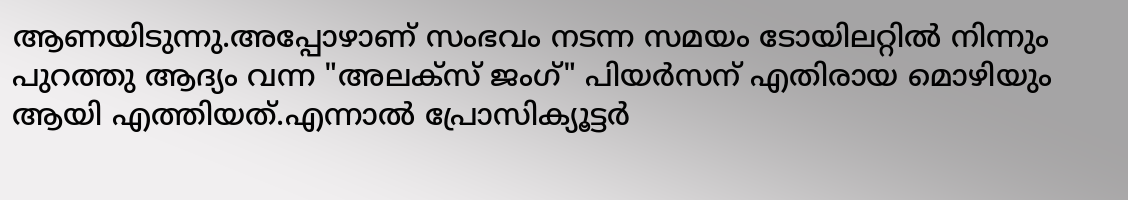ആണയിടുന്നു.അപ്പോഴാണ്‌ സംഭവം നടന്ന സമയം ടോയിലറ്റില്‍ നിന്നും പുറത്തു ആദ്യം വന്ന "അലക്സ് ജംഗ്" പിയര്‍സന് എതിരായ മൊഴിയും ആയി എത്തിയത്.എന്നാല്‍ പ്രോസിക്യൂട്ടര്‍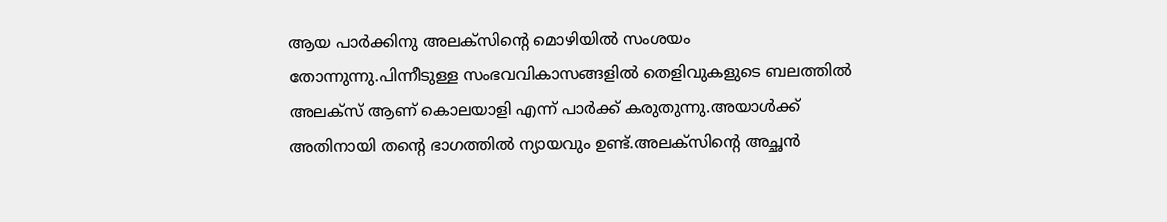ആയ പാര്‍ക്കിനു അലക്സിന്റെ മൊഴിയില്‍ സംശയം തോന്നുന്നു.പിന്നീടുള്ള സംഭവവികാസങ്ങളില്‍ തെളിവുകളുടെ ബലത്തില്‍ അലക്സ് ആണ് കൊലയാളി എന്ന് പാര്‍ക്ക് കരുതുന്നു.അയാള്‍ക്ക്‌ അതിനായി തന്റെ ഭാഗത്തില്‍ ന്യായവും ഉണ്ട്.അലക്സിന്റെ അച്ഛന്‍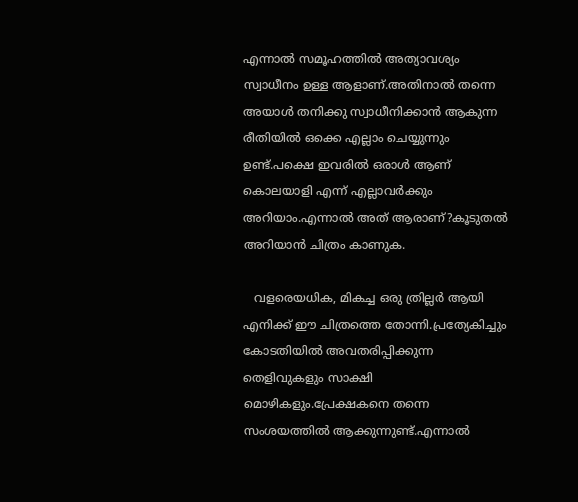എന്നാല്‍ സമൂഹത്തില്‍ അത്യാവശ്യം സ്വാധീനം ഉള്ള ആളാണ്‌.അതിനാല്‍ തന്നെ അയാള്‍ തനിക്കു സ്വാധീനിക്കാന്‍ ആകുന്ന രീതിയില്‍ ഒക്കെ എല്ലാം ചെയ്യുന്നും ഉണ്ട്.പക്ഷെ ഇവരില്‍ ഒരാള്‍ ആണ് കൊലയാളി എന്ന് എല്ലാവര്‍ക്കും അറിയാം.എന്നാല്‍ അത് ആരാണ്?കൂടുതല്‍ അറിയാന്‍ ചിത്രം കാണുക.

   വളരെയധിക, മികച്ച ഒരു ത്രില്ലര്‍ ആയി എനിക്ക് ഈ ചിത്രത്തെ തോന്നി.പ്രത്യേകിച്ചും കോടതിയില്‍ അവതരിപ്പിക്കുന്ന തെളിവുകളും സാക്ഷി മൊഴികളും.പ്രേക്ഷകനെ തന്നെ സംശയത്തില്‍ ആക്കുന്നുണ്ട്‌.എന്നാല്‍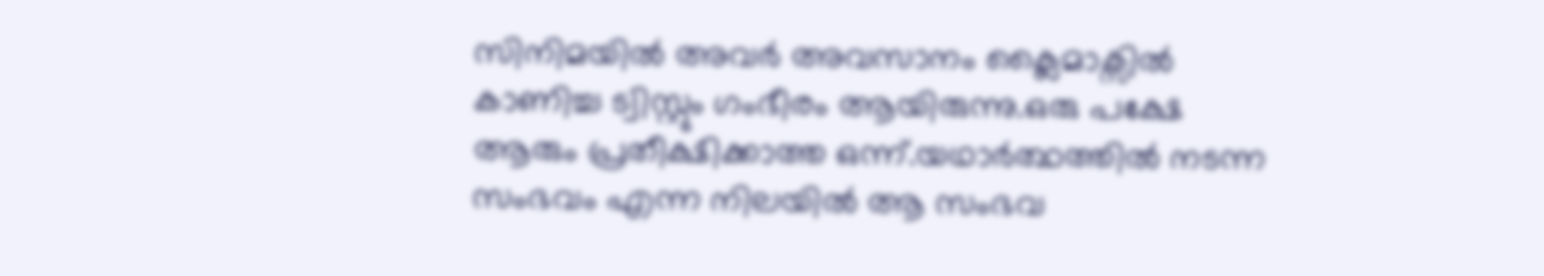സിനിമയില്‍ അവര്‍ അവസാനം ക്ലൈമാക്സില്‍ കാണിച്ച ട്വിസ്റ്റും ഗംഭീരം ആയിരുന്നു.ഒരു പക്ഷേ ആരും പ്രതീക്ഷിക്കാത്ത ഒന്ന്.യഥാര്‍ത്ഥത്തില്‍ നടന്ന സംഭവം എന്ന നിലയില്‍ ആ സംഭവ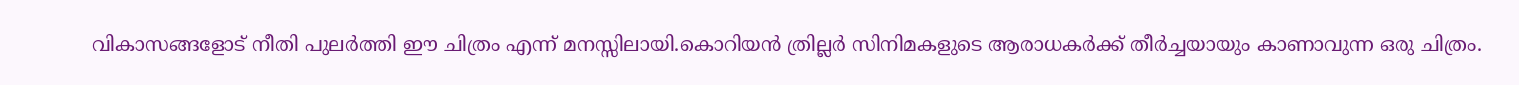വികാസങ്ങളോട് നീതി പുലര്‍ത്തി ഈ ചിത്രം എന്ന് മനസ്സിലായി.കൊറിയന്‍ ത്രില്ലര്‍ സിനിമകളുടെ ആരാധകര്‍ക്ക് തീര്‍ച്ചയായും കാണാവുന്ന ഒരു ചിത്രം.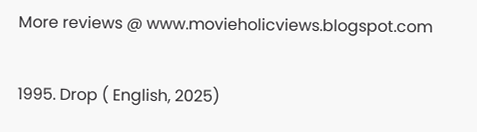More reviews @ www.movieholicviews.blogspot.com

1995. Drop ( English, 2025)